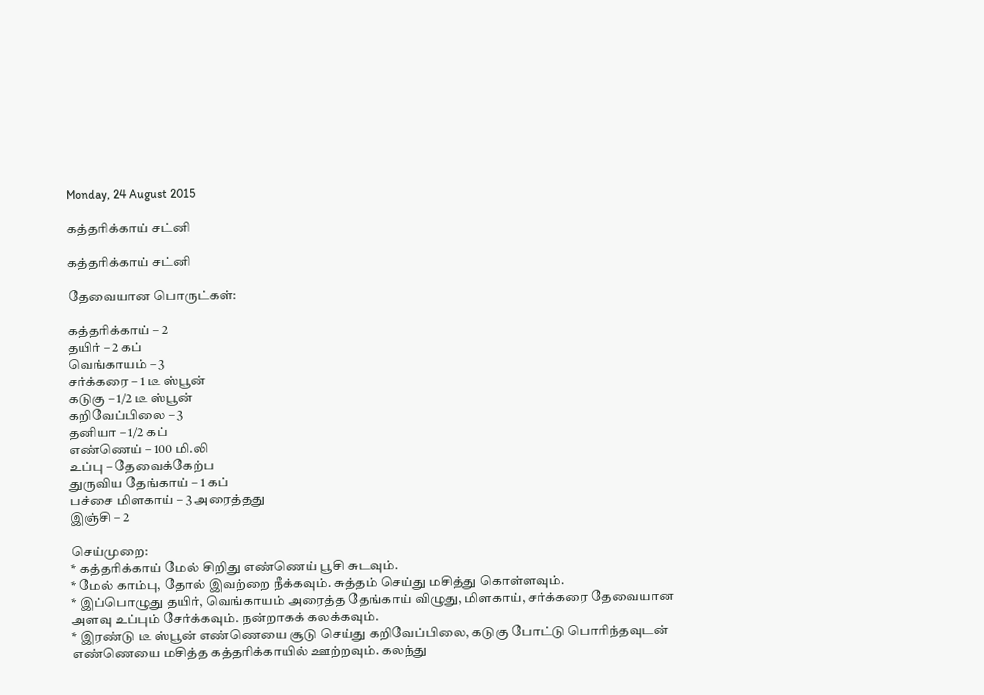Monday, 24 August 2015

கத்தரிக்காய் சட்னி

கத்தரிக்காய் சட்னி

தேவையான பொருட்கள்:

கத்தரிக்காய் – 2
தயிர் – 2 கப்
வெங்காயம் – 3
சர்க்கரை – 1 டீ ஸ்பூன்
கடுகு – 1/2 டீ ஸ்பூன்
கறிவேப்பிலை – 3
தனியா – 1/2 கப்
எண்ணெய் – 100 மி.லி
உப்பு – தேவைக்கேற்ப
துருவிய தேங்காய் – 1 கப்
பச்சை மிளகாய் – 3 அரைத்தது
இஞ்சி – 2

செய்முறை:
* கத்தரிக்காய் மேல் சிறிது எண்ணெய் பூசி சுடவும்.
* மேல் காம்பு, தோல் இவற்றை நீக்கவும். சுத்தம் செய்து மசித்து கொள்ளவும்.
* இப்பொழுது தயிர், வெங்காயம் அரைத்த தேங்காய் விழுது, மிளகாய், சர்க்கரை தேவையான அளவு உப்பும் சேர்க்கவும். நன்றாகக் கலக்கவும்.
* இரண்டு டீ ஸ்பூன் எண்ணெயை சூடு செய்து கறிவேப்பிலை, கடுகு போட்டு பொரிந்தவுடன் எண்ணெயை மசித்த கத்தரிக்காயில் ஊற்றவும். கலந்து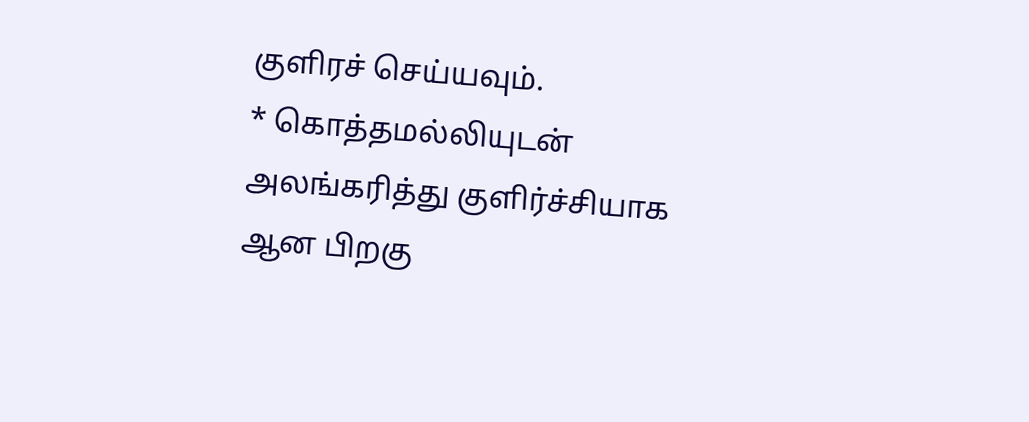குளிரச் செய்யவும்.
* கொத்தமல்லியுடன் அலங்கரித்து குளிர்ச்சியாக ஆன பிறகு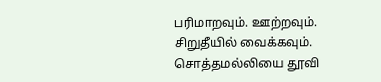பரிமாறவும். ஊற்றவும். சிறுதீயில் வைக்கவும். சொத்தமல்லியை தூவி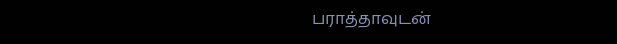பராத்தாவுடன்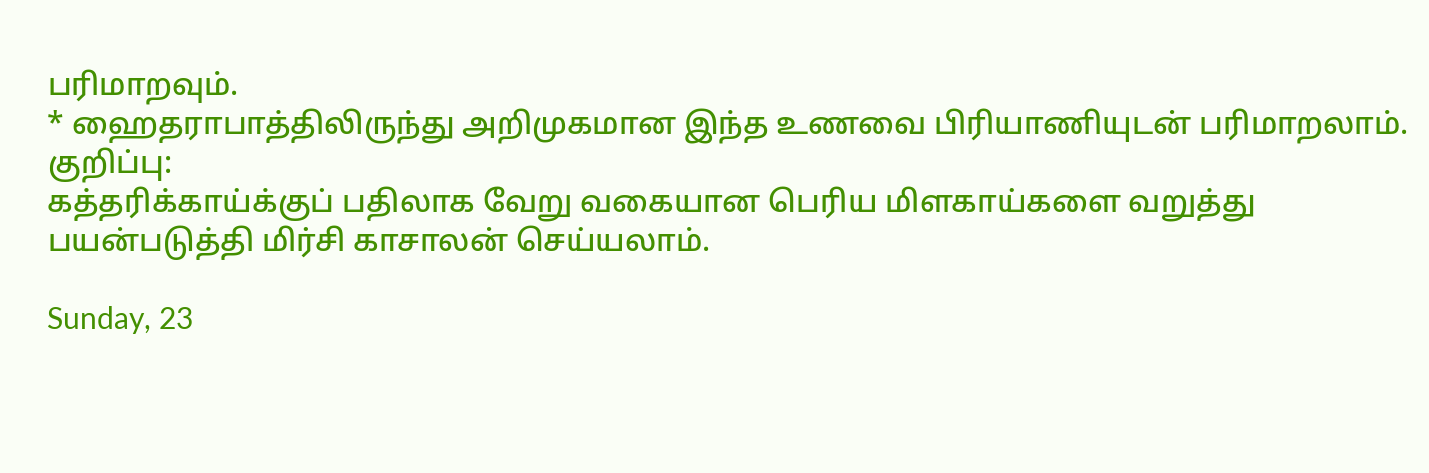பரிமாறவும்.
* ஹைதராபாத்திலிருந்து அறிமுகமான இந்த உணவை பிரியாணியுடன் பரிமாறலாம்.
குறிப்பு:
கத்தரிக்காய்க்குப் பதிலாக வேறு வகையான பெரிய மிளகாய்களை வறுத்து பயன்படுத்தி மிர்சி காசாலன் செய்யலாம்.

Sunday, 23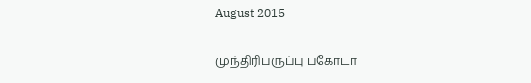August 2015

முந்திரிபருப்பு பகோடா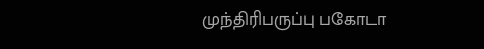முந்திரிபருப்பு பகோடா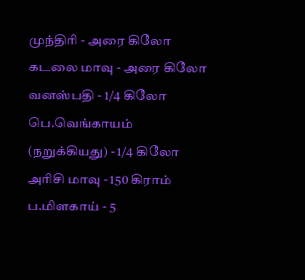முந்திரி - அரை கிலோ
கடலை மாவு - அரை கிலோ
வனஸ்பதி - 1/4 கிலோ
பெ.வெங்காயம்
(நறுக்கியது) - 1/4 கிலோ
அரிசி மாவு - 150 கிராம்
ப.மிளகாய் - 5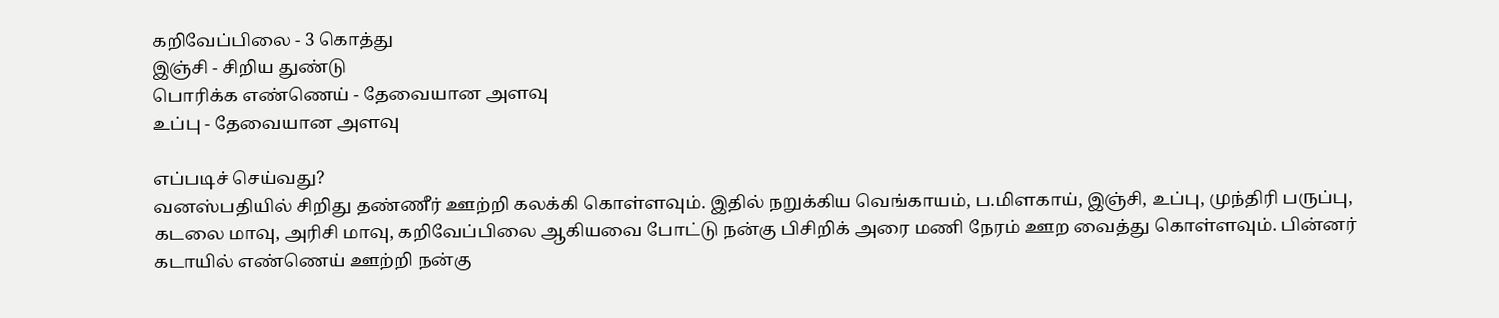கறிவேப்பிலை - 3 கொத்து
இஞ்சி - சிறிய துண்டு
பொரிக்க எண்ணெய் - தேவையான அளவு
உப்பு - தேவையான அளவு

எப்படிச் செய்வது?
வனஸ்பதியில் சிறிது தண்ணீர் ஊற்றி கலக்கி கொள்ளவும். இதில் நறுக்கிய வெங்காயம், ப.மிளகாய், இஞ்சி, உப்பு, முந்திரி பருப்பு, கடலை மாவு, அரிசி மாவு, கறிவேப்பிலை ஆகியவை போட்டு நன்கு பிசிறிக் அரை மணி நேரம் ஊற வைத்து கொள்ளவும். பின்னர் கடாயில் எண்ணெய் ஊற்றி நன்கு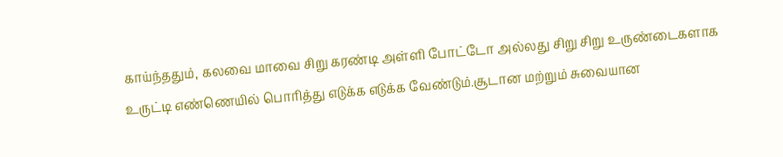காய்ந்ததும், கலவை மாவை சிறு கரண்டி அள்ளி போட்டோ அல்லது சிறு சிறு உருண்டைகளாக உருட்டி எண்ணெயில் பொரித்து எடுக்க எடுக்க வேண்டும்.சூடான மற்றும் சுவையான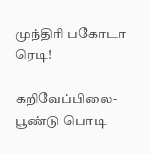முந்திரி பகோடா ரெடி!

கறிவேப்பிலை- பூண்டு பொடி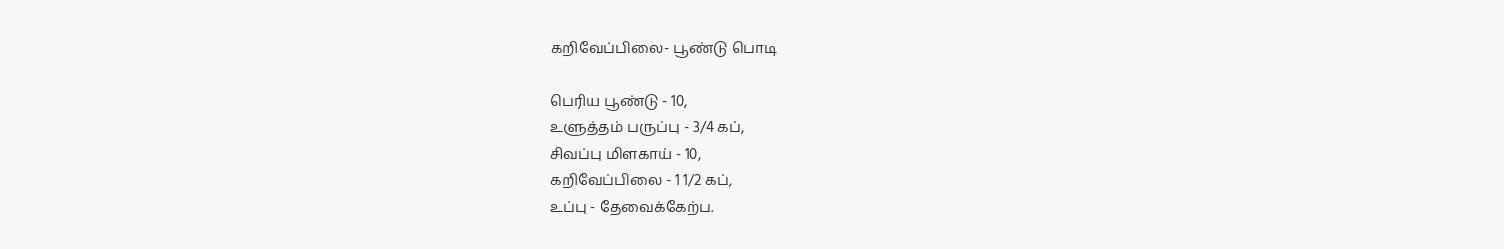கறிவேப்பிலை- பூண்டு பொடி

பெரிய பூண்டு - 10,
உளுத்தம் பருப்பு - 3/4 கப்,
சிவப்பு மிளகாய் - 10,
கறிவேப்பிலை - 1 1/2 கப்,
உப்பு - தேவைக்கேற்ப.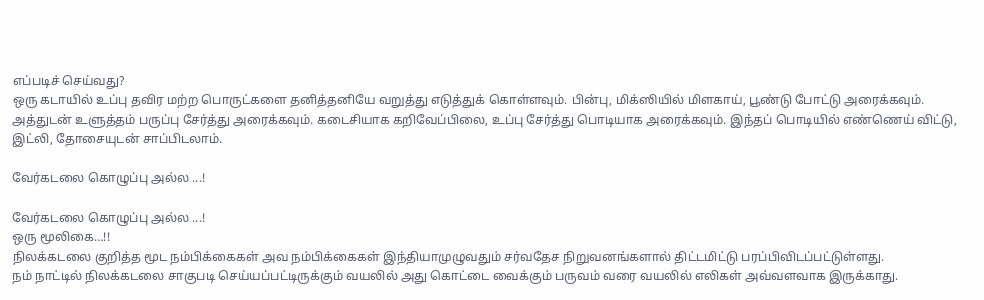எப்படிச் செய்வது?
ஒரு கடாயில் உப்பு தவிர மற்ற பொருட்களை தனித்தனியே வறுத்து எடுத்துக் கொள்ளவும். பின்பு, மிக்ஸியில் மிளகாய், பூண்டு போட்டு அரைக்கவும். அத்துடன் உளுத்தம் பருப்பு சேர்த்து அரைக்கவும். கடைசியாக கறிவேப்பிலை, உப்பு சேர்த்து பொடியாக அரைக்கவும். இந்தப் பொடியில் எண்ணெய் விட்டு, இட்லி, தோசையுடன் சாப்பிடலாம்.

வேர்கடலை கொழுப்பு அல்ல ...!

வேர்கடலை கொழுப்பு அல்ல ...!
ஒரு மூலிகை…!!
நிலக்கடலை குறித்த மூட நம்பிக்கைகள் அவ நம்பிக்கைகள் இந்தியாமுழுவதும் சர்வதேச நிறுவனங்களால் திட்டமிட்டு பரப்பிவிடப்பட்டுள்ளது.
நம் நாட்டில் நிலக்கடலை சாகுபடி செய்யப்பட்டிருக்கும் வயலில் அது கொட்டை வைக்கும் பருவம் வரை வயலில் எலிகள் அவ்வளவாக இருக்காது.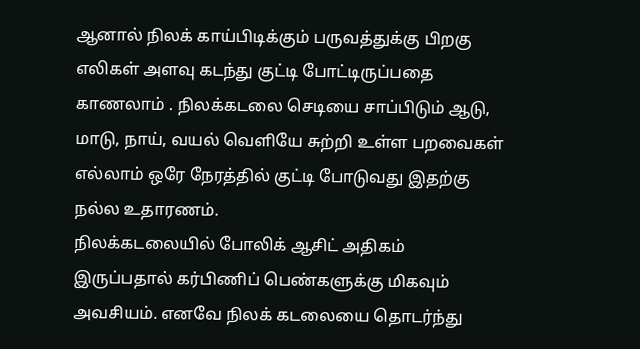ஆனால் நிலக் காய்பிடிக்கும் பருவத்துக்கு பிறகு எலிகள் அளவு கடந்து குட்டி போட்டிருப்பதை காணலாம் . நிலக்கடலை செடியை சாப்பிடும் ஆடு, மாடு, நாய், வயல் வெளியே சுற்றி உள்ள பறவைகள் எல்லாம் ஒரே நேரத்தில் குட்டி போடுவது இதற்கு நல்ல உதாரணம்.
நிலக்கடலையில் போலிக் ஆசிட் அதிகம் இருப்பதால் கர்பிணிப் பெண்களுக்கு மிகவும் அவசியம். எனவே நிலக் கடலையை தொடர்ந்து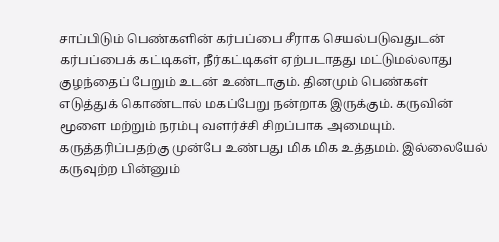சாப்பிடும் பெண்களின் கர்பப்பை சீராக செயல்படுவதுடன் கர்பப்பைக் கட்டிகள், நீர்கட்டிகள் ஏற்படாதது மட்டுமல்லாது குழந்தைப் பேறும் உடன் உண்டாகும். தினமும் பெண்கள் எடுத்துக் கொண்டால் மகப்பேறு நன்றாக இருக்கும். கருவின் மூளை மற்றும் நரம்பு வளர்ச்சி சிறப்பாக அமையும். கருத்தரிப்பதற்கு முன்பே உண்பது மிக மிக உத்தமம். இல்லையேல் கருவுற்ற பின்னும்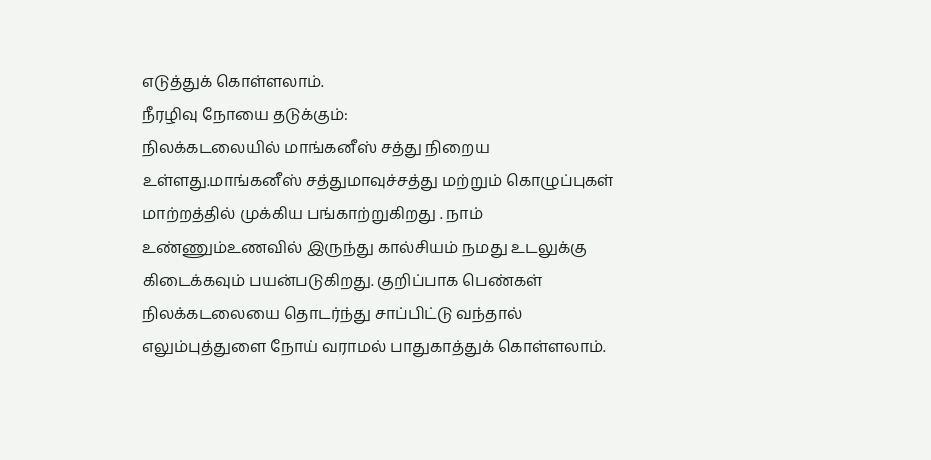எடுத்துக் கொள்ளலாம்.
நீரழிவு நோயை தடுக்கும்:
நிலக்கடலையில் மாங்கனீஸ் சத்து நிறைய உள்ளது.மாங்கனீஸ் சத்துமாவுச்சத்து மற்றும் கொழுப்புகள் மாற்றத்தில் முக்கிய பங்காற்றுகிறது . நாம் உண்ணும்உணவில் இருந்து கால்சியம் நமது உடலுக்கு கிடைக்கவும் பயன்படுகிறது. குறிப்பாக பெண்கள் நிலக்கடலையை தொடர்ந்து சாப்பிட்டு வந்தால் எலும்புத்துளை நோய் வராமல் பாதுகாத்துக் கொள்ளலாம்.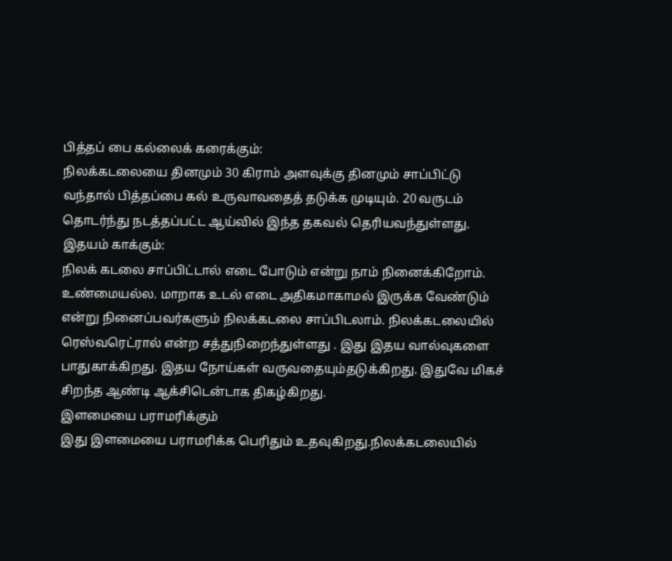பித்தப் பை கல்லைக் கரைக்கும்:
நிலக்கடலையை தினமும் 30 கிராம் அளவுக்கு தினமும் சாப்பிட்டு வந்தால் பித்தப்பை கல் உருவாவதைத் தடுக்க முடியும். 20 வருடம் தொடர்ந்து நடத்தப்பட்ட ஆய்வில் இந்த தகவல் தெரியவந்துள்ளது.
இதயம் காக்கும்:
நிலக் கடலை சாப்பிட்டால் எடை போடும் என்று நாம் நினைக்கிறோம். உண்மையல்ல. மாறாக உடல் எடை அதிகமாகாமல் இருக்க வேண்டும் என்று நினைப்பவர்களும் நிலக்கடலை சாப்பிடலாம். நிலக்கடலையில் ரெஸ்வரெட்ரால் என்ற சத்துநிறைந்துள்ளது . இது இதய வால்வுகளை பாதுகாக்கிறது. இதய நோய்கள் வருவதையும்தடுக்கிறது. இதுவே மிகச் சிறந்த ஆண்டி ஆக்சிடென்டாக திகழ்கிறது.
இளமையை பராமரிக்கும்
இது இளமையை பராமரிக்க பெரிதும் உதவுகிறது.நிலக்கடலையில்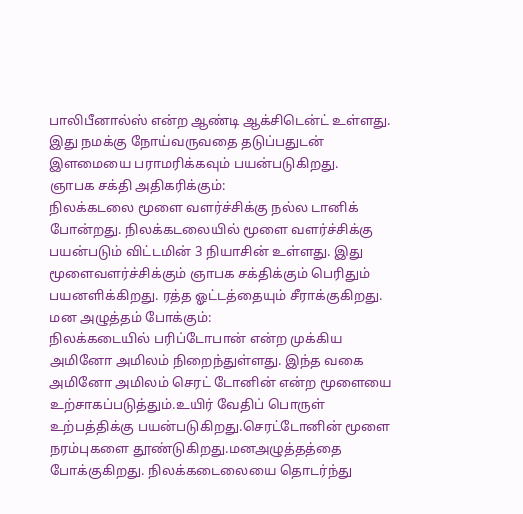பாலிபீனால்ஸ் என்ற ஆண்டி ஆக்சிடென்ட் உள்ளது. இது நமக்கு நோய்வருவதை தடுப்பதுடன் இளமையை பராமரிக்கவும் பயன்படுகிறது.
ஞாபக சக்தி அதிகரிக்கும்:
நிலக்கடலை மூளை வளர்ச்சிக்கு நல்ல டானிக் போன்றது. நிலக்கடலையில் மூளை வளர்ச்சிக்கு பயன்படும் விட்டமின் 3 நியாசின் உள்ளது. இது மூளைவளர்ச்சிக்கும் ஞாபக சக்திக்கும் பெரிதும் பயனளிக்கிறது. ரத்த ஓட்டத்தையும் சீராக்குகிறது.
மன அழுத்தம் போக்கும்:
நிலக்கடையில் பரிப்டோபான் என்ற முக்கிய அமினோ அமிலம் நிறைந்துள்ளது. இந்த வகை அமினோ அமிலம் செரட் டோனின் என்ற மூளையை உற்சாகப்படுத்தும்.உயிர் வேதிப் பொருள் உற்பத்திக்கு பயன்படுகிறது.செரட்டோனின் மூளை நரம்புகளை தூண்டுகிறது.மனஅழுத்தத்தை போக்குகிறது. நிலக்கடைலையை தொடர்ந்து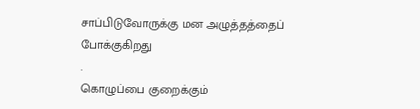சாப்பிடுவோருக்கு மன அழுத்தத்தைப் போக்குகிறது
.
கொழுப்பை குறைக்கும்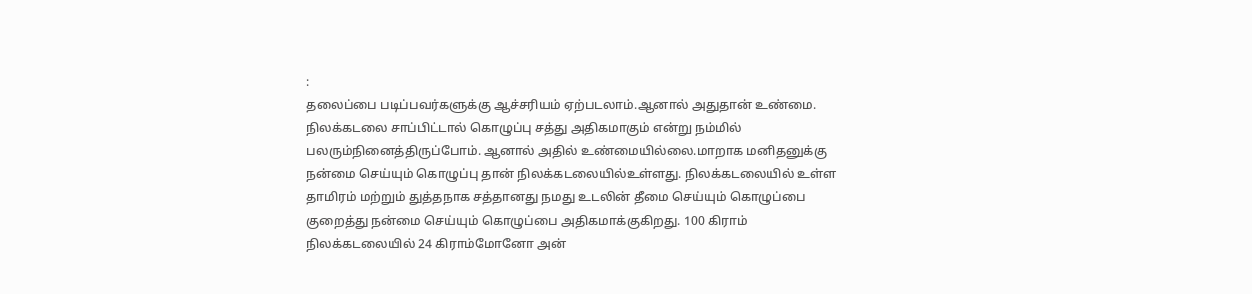:
தலைப்பை படிப்பவர்களுக்கு ஆச்சரியம் ஏற்படலாம்.ஆனால் அதுதான் உண்மை. நிலக்கடலை சாப்பிட்டால் கொழுப்பு சத்து அதிகமாகும் என்று நம்மில் பலரும்நினைத்திருப்போம். ஆனால் அதில் உண்மையில்லை.மாறாக மனிதனுக்கு நன்மை செய்யும் கொழுப்பு தான் நிலக்கடலையில்உள்ளது. நிலக்கடலையில் உள்ள தாமிரம் மற்றும் துத்தநாக சத்தானது நமது உடலின் தீமை செய்யும் கொழுப்பை குறைத்து நன்மை செய்யும் கொழுப்பை அதிகமாக்குகிறது. 100 கிராம் நிலக்கடலையில் 24 கிராம்மோனோ அன்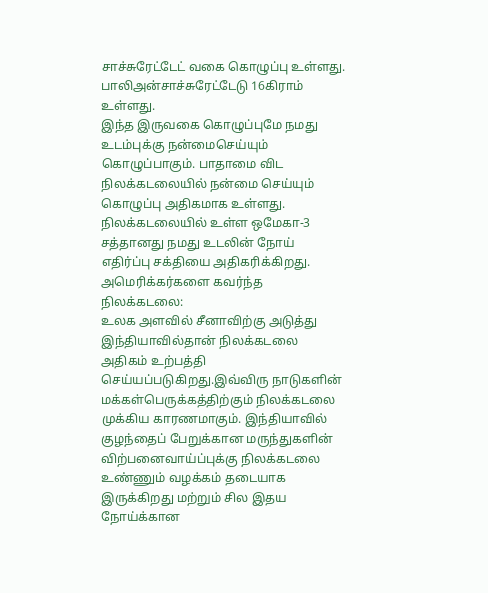சாச்சுரேட்டேட் வகை கொழுப்பு உள்ளது. பாலிஅன்சாச்சுரேட்டேடு 16கிராம் உள்ளது.
இந்த இருவகை கொழுப்புமே நமது உடம்புக்கு நன்மைசெய்யும் கொழுப்பாகும். பாதாமை விட நிலக்கடலையில் நன்மை செய்யும் கொழுப்பு அதிகமாக உள்ளது. நிலக்கடலையில் உள்ள ஒமேகா-3 சத்தானது நமது உடலின் நோய் எதிர்ப்பு சக்தியை அதிகரிக்கிறது.
அமெரிக்கர்களை கவர்ந்த நிலக்கடலை:
உலக அளவில் சீனாவிற்கு அடுத்து இந்தியாவில்தான் நிலக்கடலை அதிகம் உற்பத்தி செய்யப்படுகிறது.இவ்விரு நாடுகளின் மக்கள்பெருக்கத்திற்கும் நிலக்கடலை முக்கிய காரணமாகும். இந்தியாவில் குழந்தைப் பேறுக்கான மருந்துகளின் விற்பனைவாய்ப்புக்கு நிலக்கடலை உண்ணும் வழக்கம் தடையாக இருக்கிறது மற்றும் சில இதய நோய்க்கான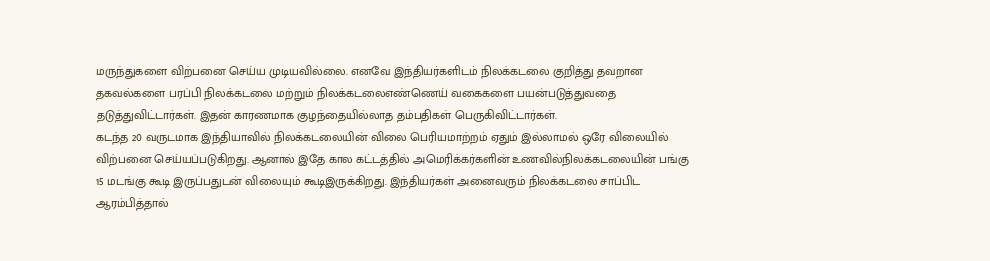மருந்துகளை விற்பனை செய்ய முடியவில்லை. எனவே இந்தியர்களிடம் நிலக்கடலை குறித்து தவறான தகவல்களை பரப்பி நிலக்கடலை மற்றும் நிலக்கடலைஎண்ணெய் வகைகளை பயன்படுத்துவதை தடுத்துவிட்டார்கள். இதன் காரணமாக குழந்தையில்லாத தம்பதிகள் பெருகிவிட்டார்கள்.
கடந்த 20 வருடமாக இந்தியாவில் நிலக்கடலையின் விலை பெரியமாற்றம் ஏதும் இல்லாமல் ஒரே விலையில் விற்பனை செய்யப்படுகிறது. ஆனால் இதே கால கட்டத்தில் அமெரிக்கர்களின் உணவில்நிலக்கடலையின் பங்கு 15 மடங்கு கூடி இருப்பதுடன் விலையும் கூடிஇருக்கிறது. இந்தியர்கள் அனைவரும் நிலக்கடலை சாப்பிட ஆரம்பித்தால்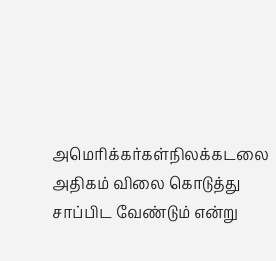அமெரிக்கர்கள்நிலக்கடலை அதிகம் விலை கொடுத்து சாப்பிட வேண்டும் என்று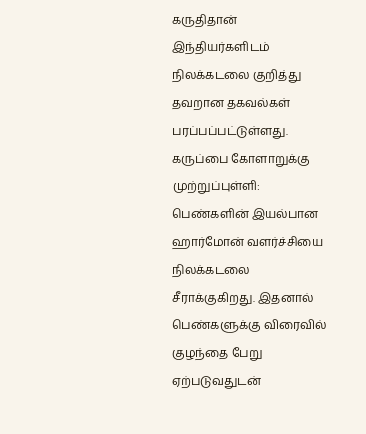கருதிதான் இந்தியர்களிடம் நிலக்கடலை குறித்து தவறான தகவல்கள் பரப்பப்பட்டுள்ளது.
கருப்பை கோளாறுக்கு முற்றுப்புள்ளி:
பெண்களின் இயல்பான ஹார்மோன் வளர்ச்சியை நிலக்கடலை சீராக்குகிறது. இதனால் பெண்களுக்கு விரைவில் குழந்தை பேறு ஏற்படுவதுடன்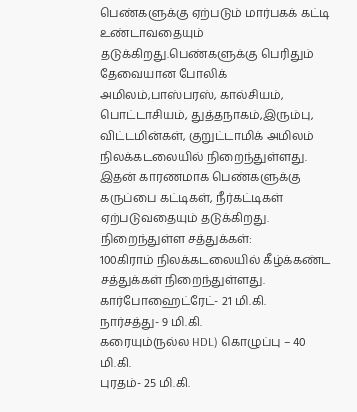பெண்களுக்கு ஏற்படும் மார்பகக் கட்டி உண்டாவதையும் தடுக்கிறது.பெண்களுக்கு பெரிதும் தேவையான போலிக் அமிலம்,பாஸ்பரஸ், கால்சியம், பொட்டாசியம், துத்தநாகம்,இரும்பு, விட்டமின்கள், குறுட்டாமிக் அமிலம் நிலக்கடலையில் நிறைந்துள்ளது. இதன் காரணமாக பெண்களுக்கு கருப்பை கட்டிகள், நீர்கட்டிகள் ஏற்படுவதையும் தடுக்கிறது.
நிறைந்துள்ள சத்துக்கள்:
100கிராம் நிலக்கடலையில் கீழ்க்கண்ட சத்துக்கள் நிறைந்துள்ளது.
கார்போஹைட்ரேட்- 21 மி.கி.
நார்சத்து- 9 மி.கி.
கரையும்(நல்ல HDL) கொழுப்பு – 40 மி.கி.
புரதம்- 25 மி.கி.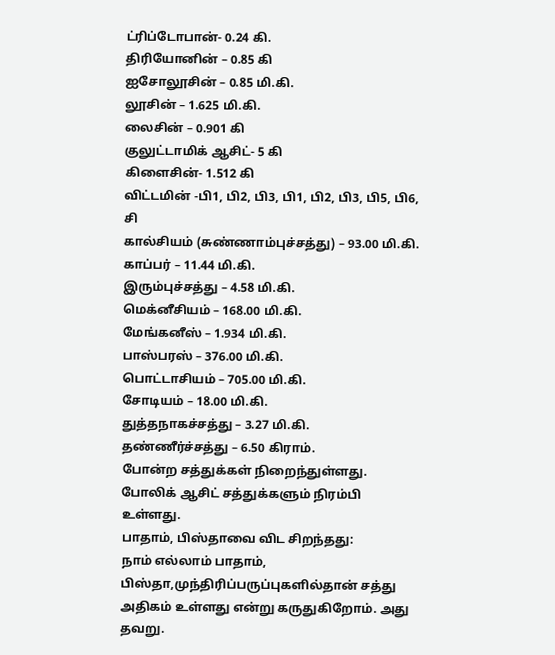ட்ரிப்டோபான்- 0.24 கி.
திரியோனின் – 0.85 கி
ஐசோலூசின் – 0.85 மி.கி.
லூசின் – 1.625 மி.கி.
லைசின் – 0.901 கி
குலுட்டாமிக் ஆசிட்- 5 கி
கிளைசின்- 1.512 கி
விட்டமின் -பி1, பி2, பி3, பி1, பி2, பி3, பி5, பி6, சி
கால்சியம் (சுண்ணாம்புச்சத்து) – 93.00 மி.கி.
காப்பர் – 11.44 மி.கி.
இரும்புச்சத்து – 4.58 மி.கி.
மெக்னீசியம் – 168.00 மி.கி.
மேங்கனீஸ் – 1.934 மி.கி.
பாஸ்பரஸ் – 376.00 மி.கி.
பொட்டாசியம் – 705.00 மி.கி.
சோடியம் – 18.00 மி.கி.
துத்தநாகச்சத்து – 3.27 மி.கி.
தண்ணீர்ச்சத்து – 6.50 கிராம்.
போன்ற சத்துக்கள் நிறைந்துள்ளது. போலிக் ஆசிட் சத்துக்களும் நிரம்பி உள்ளது.
பாதாம், பிஸ்தாவை விட சிறந்தது:
நாம் எல்லாம் பாதாம், பிஸ்தா,முந்திரிப்பருப்புகளில்தான் சத்து அதிகம் உள்ளது என்று கருதுகிறோம். அது தவறு.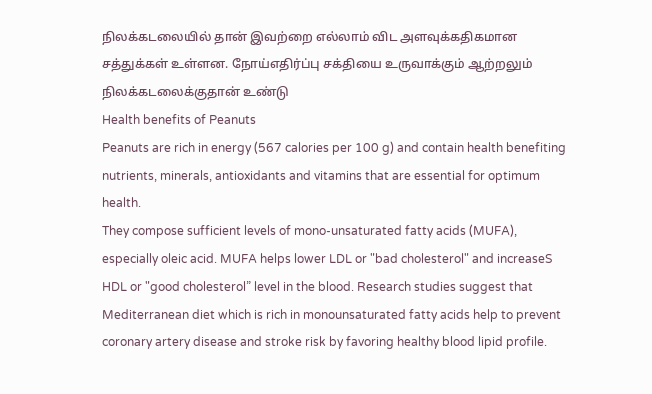நிலக்கடலையில் தான் இவற்றை எல்லாம் விட அளவுக்கதிகமான சத்துக்கள் உள்ளன. நோய்எதிர்ப்பு சக்தியை உருவாக்கும் ஆற்றலும் நிலக்கடலைக்குதான் உண்டு
Health benefits of Peanuts
Peanuts are rich in energy (567 calories per 100 g) and contain health benefiting nutrients, minerals, antioxidants and vitamins that are essential for optimum health.
They compose sufficient levels of mono-unsaturated fatty acids (MUFA), especially oleic acid. MUFA helps lower LDL or "bad cholesterol" and increaseS HDL or "good cholesterol” level in the blood. Research studies suggest that Mediterranean diet which is rich in monounsaturated fatty acids help to prevent coronary artery disease and stroke risk by favoring healthy blood lipid profile.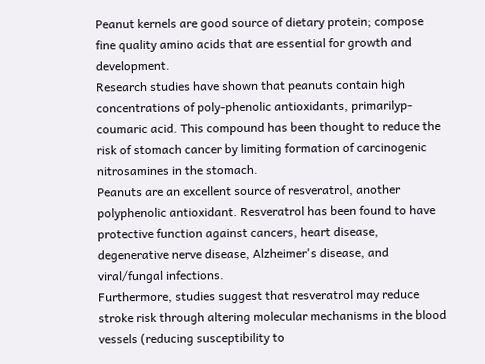Peanut kernels are good source of dietary protein; compose fine quality amino acids that are essential for growth and development.
Research studies have shown that peanuts contain high concentrations of poly-phenolic antioxidants, primarilyp-coumaric acid. This compound has been thought to reduce the risk of stomach cancer by limiting formation of carcinogenic nitrosamines in the stomach.
Peanuts are an excellent source of resveratrol, another polyphenolic antioxidant. Resveratrol has been found to have protective function against cancers, heart disease, degenerative nerve disease, Alzheimer's disease, and viral/fungal infections.
Furthermore, studies suggest that resveratrol may reduce stroke risk through altering molecular mechanisms in the blood vessels (reducing susceptibility to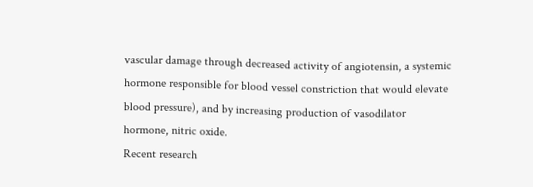vascular damage through decreased activity of angiotensin, a systemic hormone responsible for blood vessel constriction that would elevate blood pressure), and by increasing production of vasodilator hormone, nitric oxide.
Recent research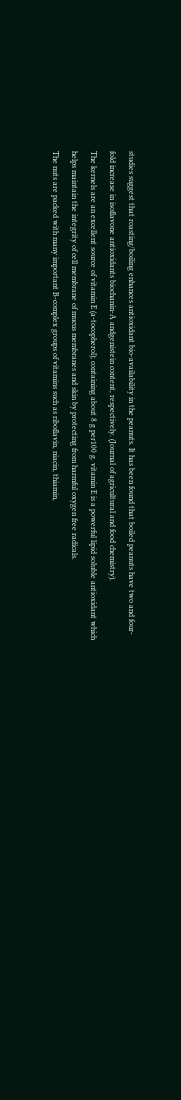studies suggest that roasting/boiling enhances antioxidant bio-availability in the peanuts. It has been found that boiled peanuts have two and four-fold increase in isoflavone antioxidants biochanin-A andgenistein content, respectively. (Journal of agricultural and food chemistry).
The kernels are an excellent source of vitamin E (a-tocopherol); containing about 8 g per100 g. vitamin E is a powerful lipid soluble antioxidant which helps maintain the integrity of cell membrane of mucus membranes and skin by protecting from harmful oxygen free radicals.
The nuts are packed with many important B-complex groups of vitamins such as riboflavin, niacin, thiamin,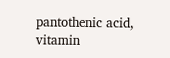pantothenic acid, vitamin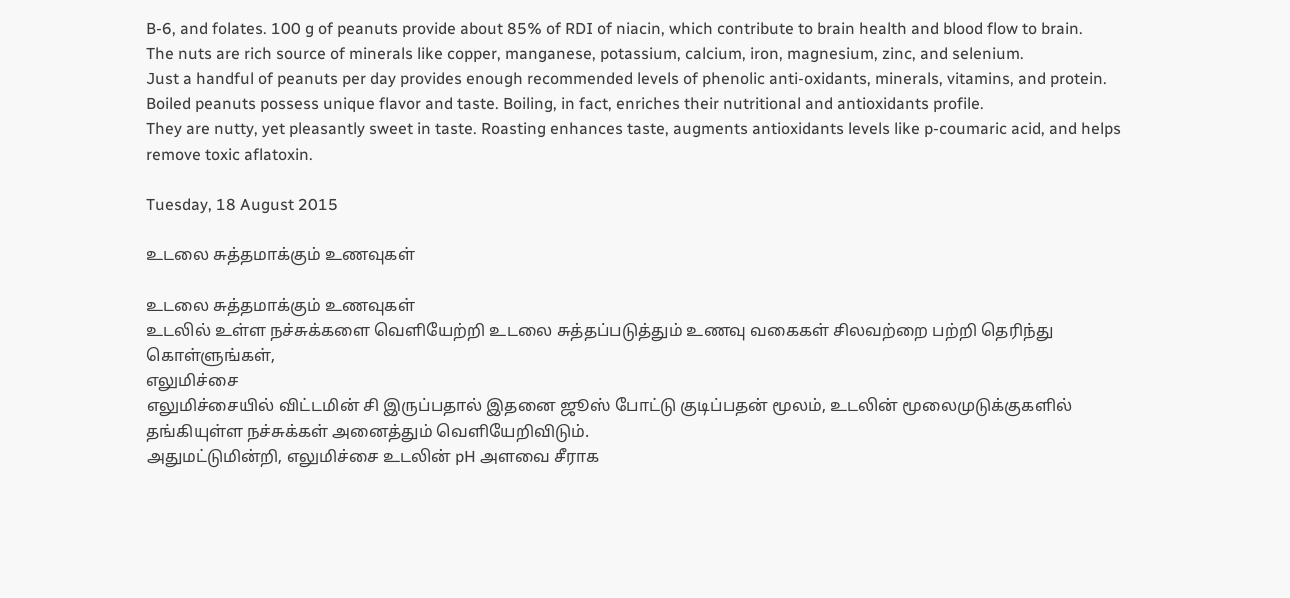B-6, and folates. 100 g of peanuts provide about 85% of RDI of niacin, which contribute to brain health and blood flow to brain.
The nuts are rich source of minerals like copper, manganese, potassium, calcium, iron, magnesium, zinc, and selenium.
Just a handful of peanuts per day provides enough recommended levels of phenolic anti-oxidants, minerals, vitamins, and protein.
Boiled peanuts possess unique flavor and taste. Boiling, in fact, enriches their nutritional and antioxidants profile.
They are nutty, yet pleasantly sweet in taste. Roasting enhances taste, augments antioxidants levels like p-coumaric acid, and helps remove toxic aflatoxin.

Tuesday, 18 August 2015

உடலை சுத்தமாக்கும் உணவுகள்

உடலை சுத்தமாக்கும் உணவுகள்
உடலில் உள்ள நச்சுக்களை வெளியேற்றி உடலை சுத்தப்படுத்தும் உணவு வகைகள் சிலவற்றை பற்றி தெரிந்து கொள்ளுங்கள்,
எலுமிச்சை
எலுமிச்சையில் விட்டமின் சி இருப்பதால் இதனை ஜூஸ் போட்டு குடிப்பதன் மூலம், உடலின் மூலைமுடுக்குகளில் தங்கியுள்ள நச்சுக்கள் அனைத்தும் வெளியேறிவிடும்.
அதுமட்டுமின்றி, எலுமிச்சை உடலின் pH அளவை சீராக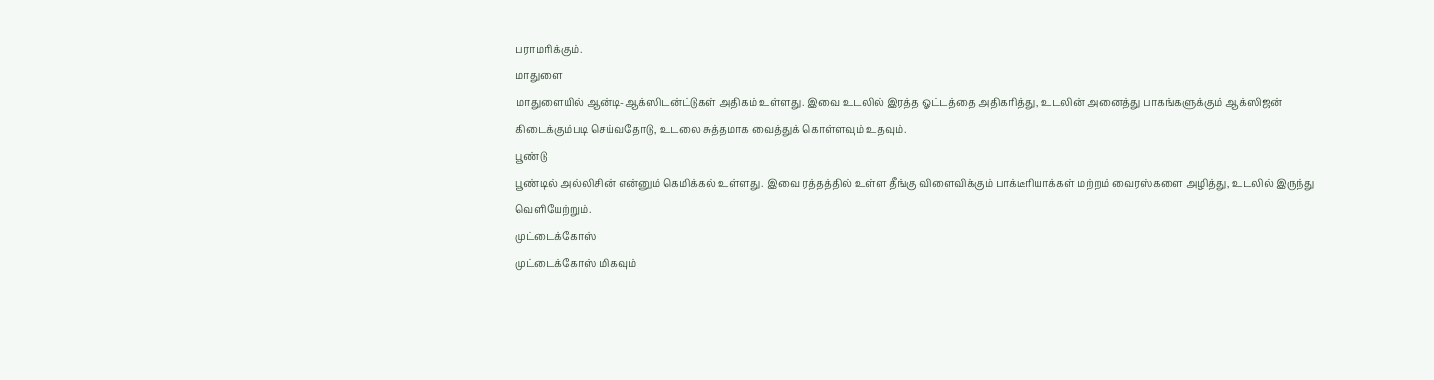பராமரிக்கும்.
மாதுளை
மாதுளையில் ஆன்டி-ஆக்ஸிடன்ட்டுகள் அதிகம் உள்ளது. இவை உடலில் இரத்த ஓட்டத்தை அதிகரித்து, உடலின் அனைத்து பாகங்களுக்கும் ஆக்ஸிஜன் கிடைக்கும்படி செய்வதோடு, உடலை சுத்தமாக வைத்துக் கொள்ளவும் உதவும்.
பூண்டு
பூண்டில் அல்லிசின் என்னும் கெமிக்கல் உள்ளது. இவை ரத்தத்தில் உள்ள தீங்கு விளைவிக்கும் பாக்டீரியாக்கள் மற்றம் வைரஸ்களை அழித்து, உடலில் இருந்து வெளியேற்றும்.
முட்டைக்கோஸ்
முட்டைக்கோஸ் மிகவும்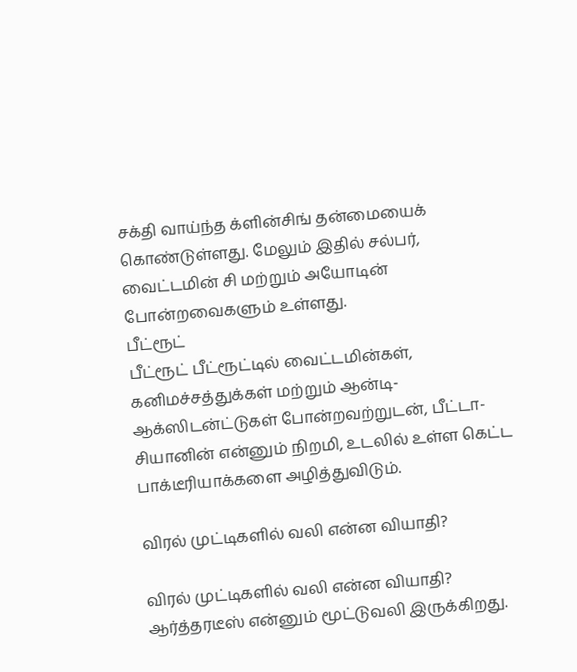சக்தி வாய்ந்த க்ளின்சிங் தன்மையைக் கொண்டுள்ளது. மேலும் இதில் சல்பர், வைட்டமின் சி மற்றும் அயோடின் போன்றவைகளும் உள்ளது.
பீட்ரூட்
பீட்ரூட் பீட்ரூட்டில் வைட்டமின்கள், கனிமச்சத்துக்கள் மற்றும் ஆன்டி-ஆக்ஸிடன்ட்டுகள் போன்றவற்றுடன், பீட்டா-சியானின் என்னும் நிறமி, உடலில் உள்ள கெட்ட பாக்டீரியாக்களை அழித்துவிடும்.

விரல் முட்டிகளில் வலி என்ன வியாதி?

விரல் முட்டிகளில் வலி என்ன வியாதி?
ஆர்த்தரடீஸ் என்னும் மூட்டுவலி இருக்கிறது.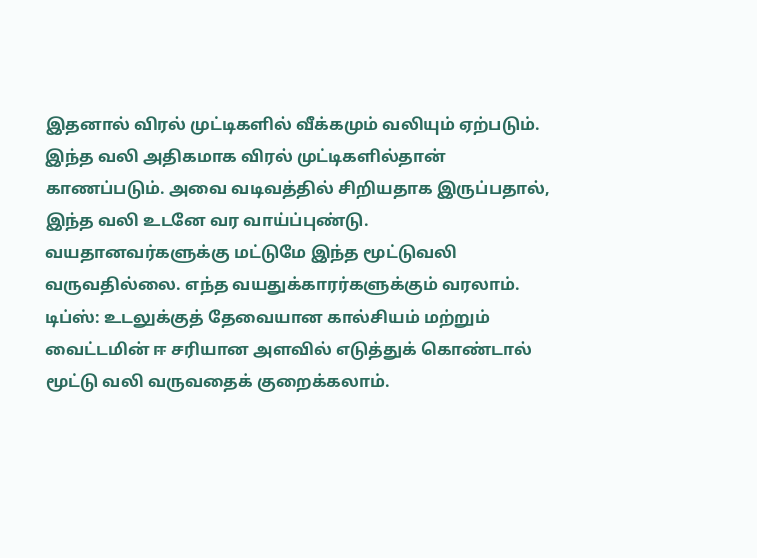இதனால் விரல் முட்டிகளில் வீக்கமும் வலியும் ஏற்படும். இந்த வலி அதிகமாக விரல் முட்டிகளில்தான் காணப்படும். அவை வடிவத்தில் சிறியதாக இருப்பதால், இந்த வலி உடனே வர வாய்ப்புண்டு.
வயதானவர்களுக்கு மட்டுமே இந்த மூட்டுவலி வருவதில்லை. எந்த வயதுக்காரர்களுக்கும் வரலாம்.
டிப்ஸ்: உடலுக்குத் தேவையான கால்சியம் மற்றும் வைட்டமின் ஈ சரியான அளவில் எடுத்துக் கொண்டால் மூட்டு வலி வருவதைக் குறைக்கலாம்.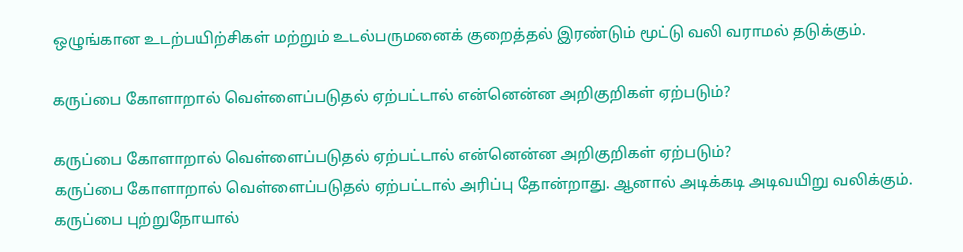ஒழுங்கான உடற்பயிற்சிகள் மற்றும் உடல்பருமனைக் குறைத்தல் இரண்டும் மூட்டு வலி வராமல் தடுக்கும்.

கருப்பை கோளாறால் வெள்ளைப்படுதல் ஏற்பட்டால் என்னென்ன அறிகுறிகள் ஏற்படும்?

கருப்பை கோளாறால் வெள்ளைப்படுதல் ஏற்பட்டால் என்னென்ன அறிகுறிகள் ஏற்படும்?
கருப்பை கோளாறால் வெள்ளைப்படுதல் ஏற்பட்டால் அரிப்பு தோன்றாது. ஆனால் அடிக்கடி அடிவயிறு வலிக்கும். கருப்பை புற்றுநோயால்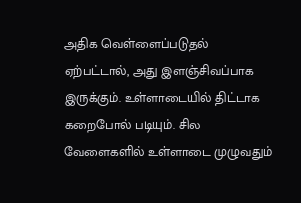அதிக வெள்ளைப்படுதல் ஏற்பட்டால், அது இளஞ்சிவப்பாக இருக்கும். உள்ளாடையில் திட்டாக கறைபோல் படியும். சில வேளைகளில் உள்ளாடை முழுவதும்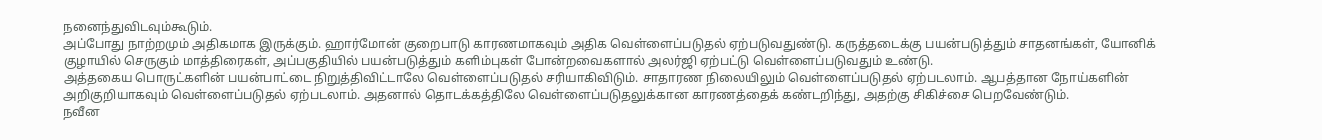நனைந்துவிடவும்கூடும்.
அப்போது நாற்றமும் அதிகமாக இருக்கும். ஹார்மோன் குறைபாடு காரணமாகவும் அதிக வெள்ளைப்படுதல் ஏற்படுவதுண்டு. கருத்தடைக்கு பயன்படுத்தும் சாதனங்கள், யோனிக் குழாயில் செருகும் மாத்திரைகள், அப்பகுதியில் பயன்படுத்தும் களிம்புகள் போன்றவைகளால் அலர்ஜி ஏற்பட்டு வெள்ளைப்படுவதும் உண்டு.
அத்தகைய பொருட்களின் பயன்பாட்டை நிறுத்திவிட்டாலே வெள்ளைப்படுதல் சரியாகிவிடும். சாதாரண நிலையிலும் வெள்ளைப்படுதல் ஏற்படலாம். ஆபத்தான நோய்களின் அறிகுறியாகவும் வெள்ளைப்படுதல் ஏற்படலாம். அதனால் தொடக்கத்திலே வெள்ளைப்படுதலுக்கான காரணத்தைக் கண்டறிந்து, அதற்கு சிகிச்சை பெறவேண்டும்.
நவீன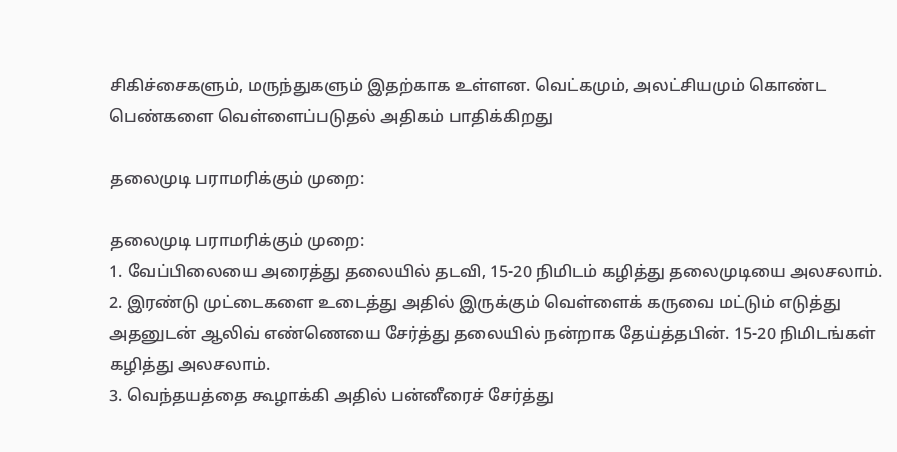சிகிச்சைகளும், மருந்துகளும் இதற்காக உள்ளன. வெட்கமும், அலட்சியமும் கொண்ட பெண்களை வெள்ளைப்படுதல் அதிகம் பாதிக்கிறது

தலைமுடி பராமரிக்கும் முறை:

தலைமுடி பராமரிக்கும் முறை:
1. வேப்பிலையை அரைத்து தலையில் தடவி, 15-20 நிமிடம் கழித்து தலைமுடியை அலசலாம்.
2. இரண்டு முட்டைகளை உடைத்து அதில் இருக்கும் வெள்ளைக் கருவை மட்டும் எடுத்து அதனுடன் ஆலிவ் எண்ணெயை சேர்த்து தலையில் நன்றாக தேய்த்தபின். 15-20 நிமிடங்கள் கழித்து அலசலாம்.
3. வெந்தயத்தை கூழாக்கி அதில் பன்னீரைச் சேர்த்து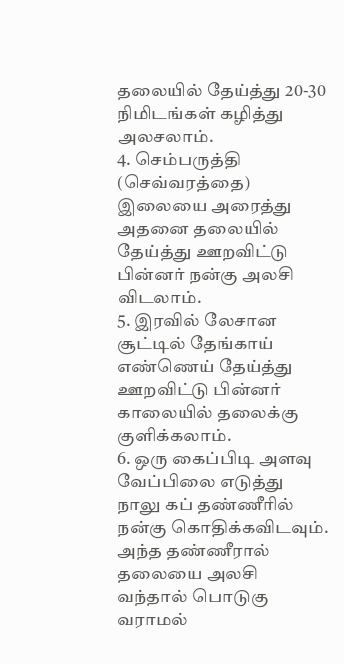தலையில் தேய்த்து 20-30 நிமிடங்கள் கழித்து அலசலாம்.
4. செம்பருத்தி (செவ்வரத்தை) இலையை அரைத்து அதனை தலையில் தேய்த்து ஊறவிட்டு பின்னர் நன்கு அலசி விடலாம்.
5. இரவில் லேசான சூட்டில் தேங்காய் எண்ணெய் தேய்த்து ஊறவிட்டு பின்னர் காலையில் தலைக்கு குளிக்கலாம்.
6. ஒரு கைப்பிடி அளவு வேப்பிலை எடுத்து நாலு கப் தண்ணீரில் நன்கு கொதிக்கவிடவும். அந்த தண்ணீரால் தலையை அலசி வந்தால் பொடுகு வராமல்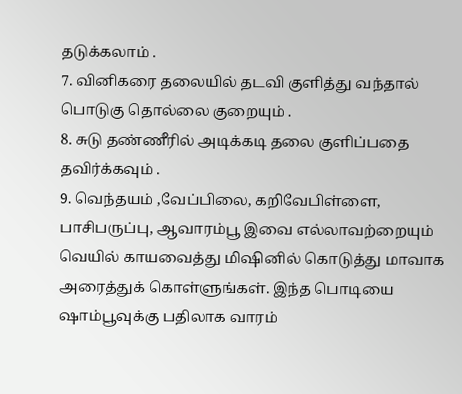தடுக்கலாம் .
7. வினிகரை தலையில் தடவி குளித்து வந்தால் பொடுகு தொல்லை குறையும் .
8. சுடு தண்ணீரில் அடிக்கடி தலை குளிப்பதை தவிர்க்கவும் .
9. வெந்தயம் ,வேப்பிலை, கறிவேபிள்ளை, பாசிபருப்பு, ஆவாரம்பூ இவை எல்லாவற்றையும் வெயில் காயவைத்து மிஷினில் கொடுத்து மாவாக அரைத்துக் கொள்ளுங்கள். இந்த பொடியை ஷாம்பூவுக்கு பதிலாக வாரம்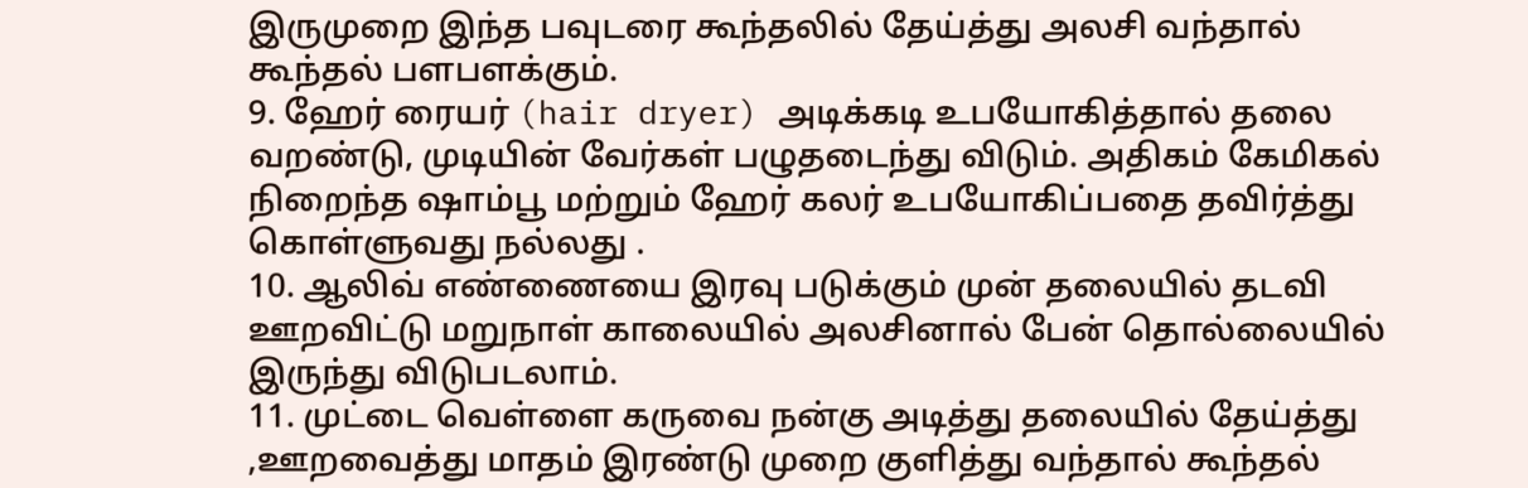இருமுறை இந்த பவுடரை கூந்தலில் தேய்த்து அலசி வந்தால் கூந்தல் பளபளக்கும்.
9. ஹேர் ரையர் (hair dryer) அடிக்கடி உபயோகித்தால் தலை வறண்டு, முடியின் வேர்கள் பழுதடைந்து விடும். அதிகம் கேமிகல் நிறைந்த ஷாம்பூ மற்றும் ஹேர் கலர் உபயோகிப்பதை தவிர்த்து கொள்ளுவது நல்லது .
10. ஆலிவ் எண்ணையை இரவு படுக்கும் முன் தலையில் தடவி ஊறவிட்டு மறுநாள் காலையில் அலசினால் பேன் தொல்லையில் இருந்து விடுபடலாம்.
11. முட்டை வெள்ளை கருவை நன்கு அடித்து தலையில் தேய்த்து ,ஊறவைத்து மாதம் இரண்டு முறை குளித்து வந்தால் கூந்தல்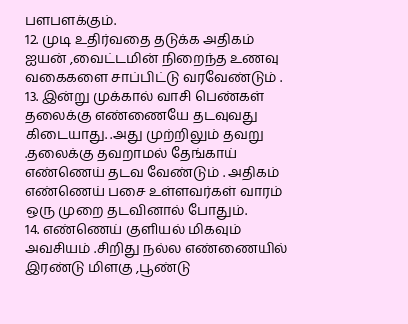பளபளக்கும்.
12. முடி உதிர்வதை தடுக்க அதிகம் ஐயன் ,வைட்டமின் நிறைந்த உணவு வகைகளை சாப்பிட்டு வரவேண்டும் .
13. இன்று முக்கால் வாசி பெண்கள் தலைக்கு எண்ணையே தடவுவது கிடையாது. .அது முற்றிலும் தவறு .தலைக்கு தவறாமல் தேங்காய் எண்ணெய் தடவ வேண்டும் . அதிகம் எண்ணெய் பசை உள்ளவர்கள் வாரம் ஒரு முறை தடவினால் போதும்.
14. எண்ணெய் குளியல் மிகவும் அவசியம் .சிறிது நல்ல எண்ணையில் இரண்டு மிளகு ,பூண்டு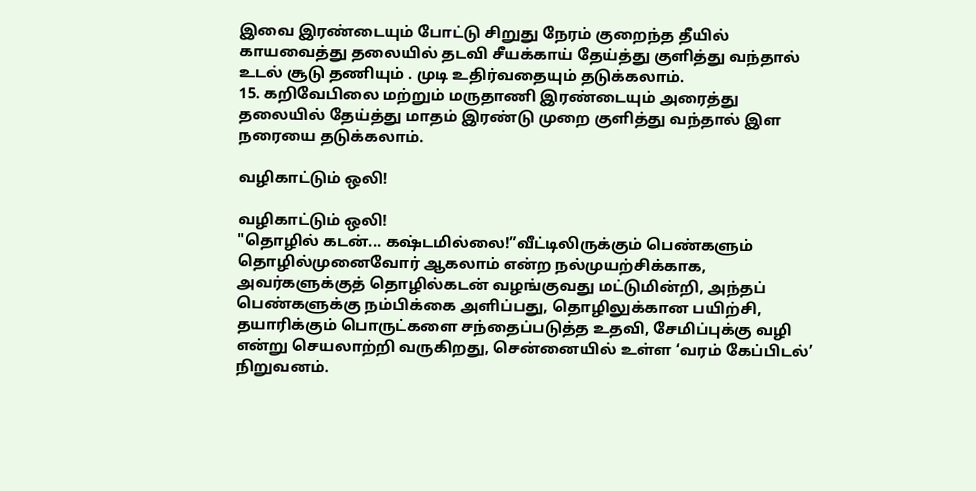இவை இரண்டையும் போட்டு சிறுது நேரம் குறைந்த தீயில் காயவைத்து தலையில் தடவி சீயக்காய் தேய்த்து குளித்து வந்தால் உடல் சூடு தணியும் . முடி உதிர்வதையும் தடுக்கலாம்.
15. கறிவேபிலை மற்றும் மருதாணி இரண்டையும் அரைத்து தலையில் தேய்த்து மாதம் இரண்டு முறை குளித்து வந்தால் இள நரையை தடுக்கலாம்.

வழிகாட்டும் ஒலி!

வழிகாட்டும் ஒலி!
"தொழில் கடன்... கஷ்டமில்லை!”வீட்டிலிருக்கும் பெண்களும் தொழில்முனைவோர் ஆகலாம் என்ற நல்முயற்சிக்காக, அவர்களுக்குத் தொழில்கடன் வழங்குவது மட்டுமின்றி, அந்தப் பெண்களுக்கு நம்பிக்கை அளிப்பது, தொழிலுக்கான பயிற்சி, தயாரிக்கும் பொருட்களை சந்தைப்படுத்த உதவி, சேமிப்புக்கு வழி என்று செயலாற்றி வருகிறது, சென்னையில் உள்ள ‘வரம் கேப்பிடல்’ நிறுவனம்.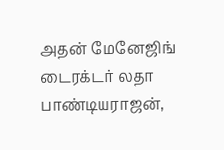அதன் மேனேஜிங் டைரக்டர் லதா பாண்டியராஜன்,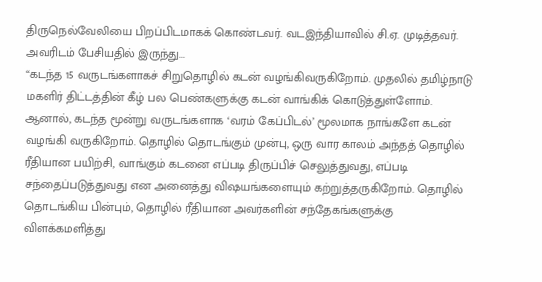திருநெல்வேலியை பிறப்பிடமாகக் கொண்டவர். வடஇந்தியாவில் சி.ஏ. முடித்தவர். அவரிடம் பேசியதில் இருந்து...
“கடந்த 15 வருடங்களாகச் சிறுதொழில் கடன் வழங்கிவருகிறோம். முதலில் தமிழ்நாடு மகளிர் திட்டத்தின் கீழ் பல பெண்களுக்கு கடன் வாங்கிக் கொடுத்துள்ளோம். ஆனால், கடந்த மூன்று வருடங்களாக ‘வரம் கேப்பிடல்’ மூலமாக நாங்களே கடன் வழங்கி வருகிறோம். தொழில் தொடங்கும் முன்பு, ஒரு வார காலம் அந்தத் தொழில் ரீதியான பயிற்சி, வாங்கும் கடனை எப்படி திருப்பிச் செலுத்துவது, எப்படி சந்தைப்படுத்துவது என அனைத்து விஷயங்களையும் கற்றுத்தருகிறோம். தொழில் தொடங்கிய பின்பும், தொழில் ரீதியான அவர்களின் சந்தேகங்களுக்கு விளக்கமளித்து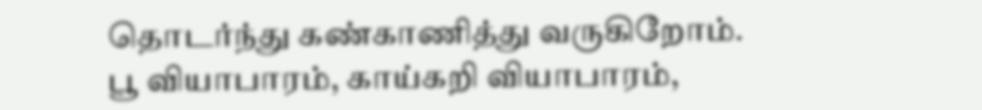தொடர்ந்து கண்காணித்து வருகிறோம். பூ வியாபாரம், காய்கறி வியாபாரம்,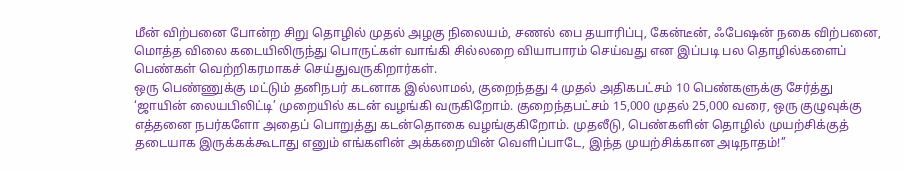மீன் விற்பனை போன்ற சிறு தொழில் முதல் அழகு நிலையம், சணல் பை தயாரிப்பு, கேன்டீன், ஃபேஷன் நகை விற்பனை, மொத்த விலை கடையிலிருந்து பொருட்கள் வாங்கி சில்லறை வியாபாரம் செய்வது என இப்படி பல தொழில்களைப் பெண்கள் வெற்றிகரமாகச் செய்துவருகிறார்கள்.
ஒரு பெண்ணுக்கு மட்டும் தனிநபர் கடனாக இல்லாமல், குறைந்தது 4 முதல் அதிகபட்சம் 10 பெண்களுக்கு சேர்த்து ‘ஜாயின் லையபிலிட்டி’ முறையில் கடன் வழங்கி வருகிறோம். குறைந்தபட்சம் 15,000 முதல் 25,000 வரை, ஒரு குழுவுக்கு எத்தனை நபர்களோ அதைப் பொறுத்து கடன்தொகை வழங்குகிறோம். முதலீடு, பெண்களின் தொழில் முயற்சிக்குத் தடையாக இருக்கக்கூடாது எனும் எங்களின் அக்கறையின் வெளிப்பாடே, இந்த முயற்சிக்கான அடிநாதம்!’’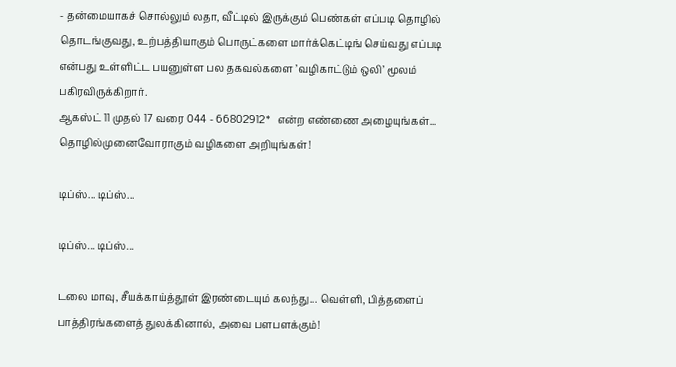- தன்மையாகச் சொல்லும் லதா, வீட்டில் இருக்கும் பெண்கள் எப்படி தொழில் தொடங்குவது, உற்பத்தியாகும் பொருட்களை மார்க்கெட்டிங் செய்வது எப்படி என்பது உள்ளிட்ட பயனுள்ள பல தகவல்களை ’வழிகாட்டும் ஒலி’ மூலம் பகிரவிருக்கிறார்.
ஆகஸ்ட் 11 முதல் 17 வரை 044 - 66802912*   என்ற எண்ணை அழையுங்கள்... தொழில்முனைவோராகும் வழிகளை அறியுங்கள்!

டிப்ஸ்... டிப்ஸ்...

டிப்ஸ்... டிப்ஸ்...

டலை மாவு, சீயக்காய்த்தூள் இரண்டையும் கலந்து... வெள்ளி, பித்தளைப் பாத்திரங்களைத் துலக்கினால், அவை பளபளக்கும்!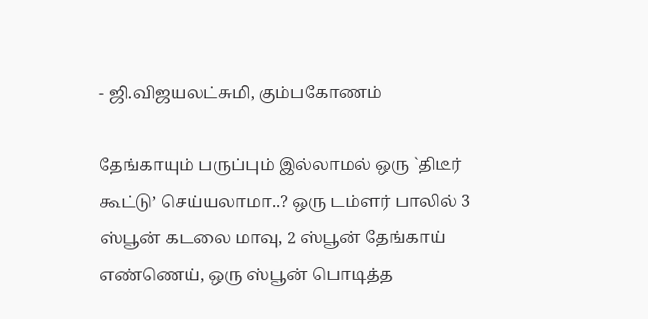- ஜி.விஜயலட்சுமி, கும்பகோணம்

தேங்காயும் பருப்பும் இல்லாமல் ஒரு `திடீர் கூட்டு’ செய்யலாமா..? ஒரு டம்ளர் பாலில் 3 ஸ்பூன் கடலை மாவு, 2 ஸ்பூன் தேங்காய் எண்ணெய், ஒரு ஸ்பூன் பொடித்த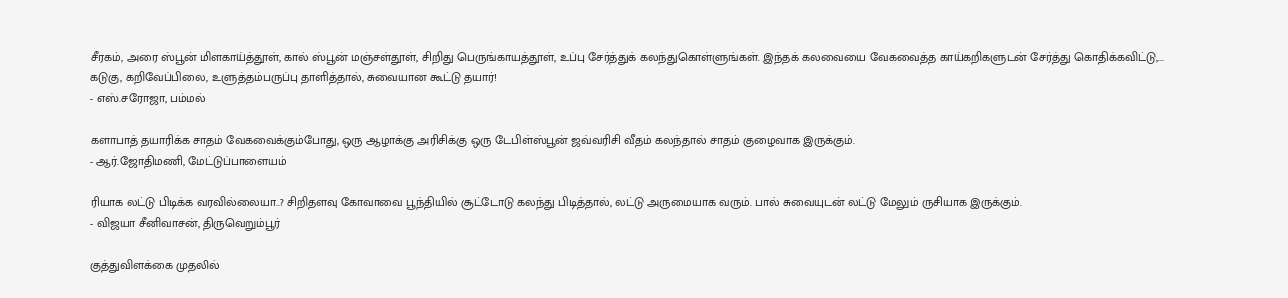சீரகம், அரை ஸ்பூன் மிளகாய்த்தூள், கால் ஸ்பூன் மஞ்சள்தூள், சிறிது பெருங்காயத்தூள், உப்பு சேர்த்துக் கலந்துகொள்ளுங்கள். இந்தக் கலவையை வேகவைத்த காய்கறிகளுடன் சேர்த்து கொதிக்கவிட்டு,... கடுகு, கறிவேப்பிலை, உளுத்தம்பருப்பு தாளித்தால், சுவையான கூட்டு தயார்!
- எஸ்.சரோஜா, பம்மல்

களாபாத் தயாரிக்க சாதம் வேகவைக்கும்போது, ஒரு ஆழாக்கு அரிசிக்கு ஒரு டேபிள்ஸ்பூன் ஜவ்வரிசி வீதம் கலந்தால் சாதம் குழைவாக இருக்கும்.
- ஆர்.ஜோதிமணி, மேட்டுப்பாளையம்

ரியாக லட்டு பிடிக்க வரவில்லையா..? சிறிதளவு கோவாவை பூந்தியில் சூட்டோடு கலந்து பிடித்தால், லட்டு அருமையாக வரும். பால் சுவையுடன் லட்டு மேலும் ருசியாக இருக்கும்.
- விஜயா சீனிவாசன், திருவெறும்பூர்

குத்துவிளக்கை முதலில்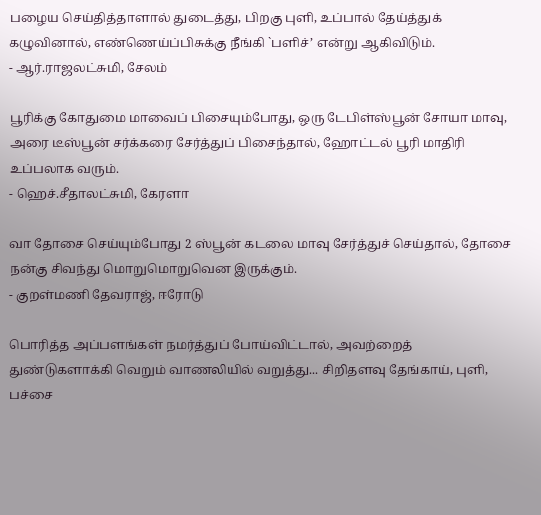பழைய செய்தித்தாளால் துடைத்து, பிறகு புளி, உப்பால் தேய்த்துக் கழுவினால், எண்ணெய்ப்பிசுக்கு நீங்கி `பளிச்’ என்று ஆகிவிடும்.
- ஆர்.ராஜலட்சுமி, சேலம்

பூரிக்கு கோதுமை மாவைப் பிசையும்போது, ஒரு டேபிள்ஸ்பூன் சோயா மாவு, அரை டீஸ்பூன் சர்க்கரை சேர்த்துப் பிசைந்தால், ஹோட்டல் பூரி மாதிரி உப்பலாக வரும்.
- ஹெச்.சீதாலட்சுமி, கேரளா

வா தோசை செய்யும்போது 2 ஸ்பூன் கடலை மாவு சேர்த்துச் செய்தால், தோசை நன்கு சிவந்து மொறுமொறுவென இருக்கும்.
- குறள்மணி தேவராஜ், ஈரோடு

பொரித்த அப்பளங்கள் நமர்த்துப் போய்விட்டால், அவற்றைத் துண்டுகளாக்கி வெறும் வாணலியில் வறுத்து... சிறிதளவு தேங்காய், புளி, பச்சை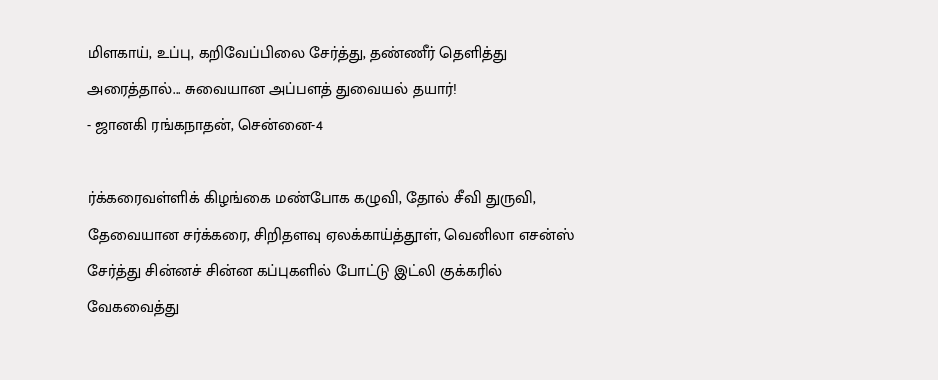மிளகாய், உப்பு, கறிவேப்பிலை சேர்த்து, தண்ணீர் தெளித்து அரைத்தால்... சுவையான அப்பளத் துவையல் தயார்!
- ஜானகி ரங்கநாதன், சென்னை-4

ர்க்கரைவள்ளிக் கிழங்கை மண்போக கழுவி, தோல் சீவி துருவி, தேவையான சர்க்கரை, சிறிதளவு ஏலக்காய்த்தூள், வெனிலா எசன்ஸ் சேர்த்து சின்னச் சின்ன கப்புகளில் போட்டு இட்லி குக்கரில் வேகவைத்து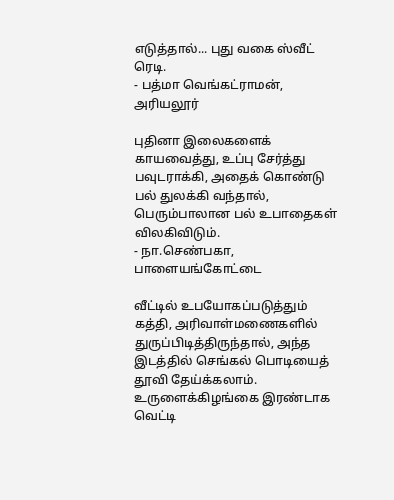எடுத்தால்... புது வகை ஸ்வீட் ரெடி.
- பத்மா வெங்கட்ராமன், அரியலூர்

புதினா இலைகளைக் காயவைத்து, உப்பு சேர்த்து பவுடராக்கி, அதைக் கொண்டு பல் துலக்கி வந்தால், பெரும்பாலான பல் உபாதைகள் விலகிவிடும்.
- நா.செண்பகா, பாளையங்கோட்டை

வீட்டில் உபயோகப்படுத்தும் கத்தி, அரிவாள்மணைகளில் துருப்பிடித்திருந்தால், அந்த இடத்தில் செங்கல் பொடியைத் தூவி தேய்க்கலாம். உருளைக்கிழங்கை இரண்டாக வெட்டி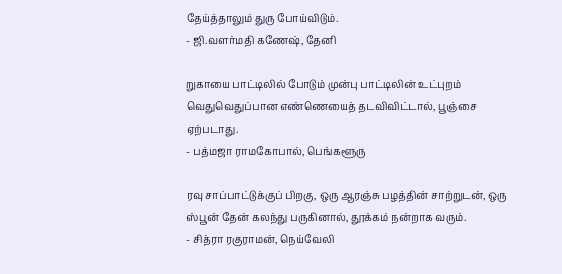தேய்த்தாலும் துரு போய்விடும்.
- ஜி.வளர்மதி கணேஷ், தேனி

றுகாயை பாட்டிலில் போடும் முன்பு பாட்டிலின் உட்புறம் வெதுவெதுப்பான எண்ணெயைத் தடவிவிட்டால், பூஞ்சை ஏற்படாது.
- பத்மஜா ராமகோபால், பெங்களூரு

ரவு சாப்பாட்டுக்குப் பிறகு, ஒரு ஆரஞ்சு பழத்தின் சாற்றுடன், ஒரு ஸ்பூன் தேன் கலந்து பருகினால், தூக்கம் நன்றாக வரும்.
- சித்ரா ரகுராமன், நெய்வேலி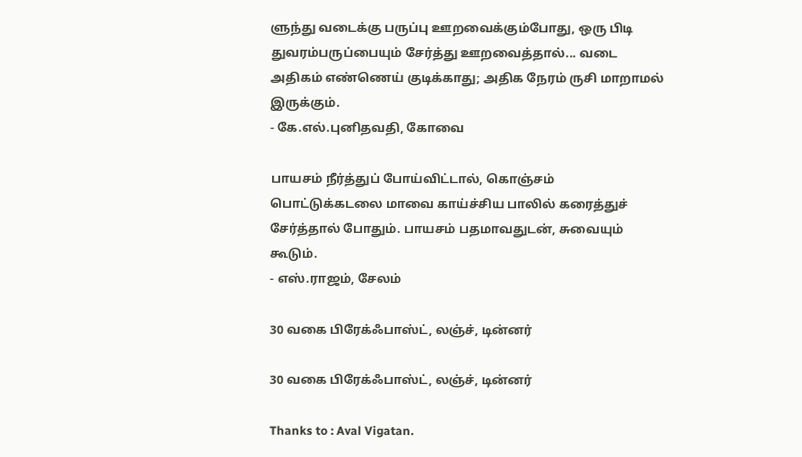ளுந்து வடைக்கு பருப்பு ஊறவைக்கும்போது, ஒரு பிடி துவரம்பருப்பையும் சேர்த்து ஊறவைத்தால்... வடை அதிகம் எண்ணெய் குடிக்காது; அதிக நேரம் ருசி மாறாமல் இருக்கும்.
- கே.எல்.புனிதவதி, கோவை

பாயசம் நீர்த்துப் போய்விட்டால், கொஞ்சம் பொட்டுக்கடலை மாவை காய்ச்சிய பாலில் கரைத்துச் சேர்த்தால் போதும். பாயசம் பதமாவதுடன், சுவையும் கூடும்.
- எஸ்.ராஜம், சேலம்

30 வகை பிரேக்ஃபாஸ்ட், லஞ்ச், டின்னர்

30 வகை பிரேக்ஃபாஸ்ட், லஞ்ச், டின்னர்

Thanks to : Aval Vigatan.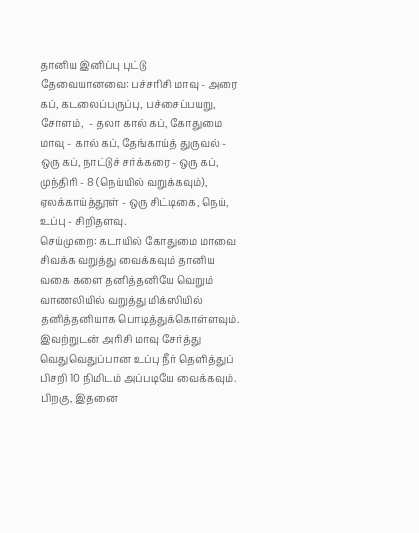தானிய இனிப்பு புட்டு
தேவையானவை: பச்சரிசி மாவு - அரை கப், கடலைப்பருப்பு, பச்சைப்பயறு, சோளம்,  - தலா கால் கப், கோதுமை மாவு - கால் கப், தேங்காய்த் துருவல் - ஒரு கப், நாட்டுச் சர்க்கரை - ஒரு கப், முந்திரி - 8 (நெய்யில் வறுக்கவும்), ஏலக்காய்த்தூள் - ஒரு சிட்டிகை, நெய், உப்பு - சிறிதளவு.
செய்முறை: கடாயில் கோதுமை மாவை சிவக்க வறுத்து வைக்கவும் தானிய வகை களை தனித்தனியே வெறும் வாணலியில் வறுத்து மிக்ஸியில் தனித்தனியாக பொடித்துக்கொள்ளவும். இவற்றுடன் அரிசி மாவு சேர்த்து வெதுவெதுப்பான உப்பு நீர் தெளித்துப் பிசறி 10 நிமிடம் அப்படியே வைக்கவும். பிறகு, இதனை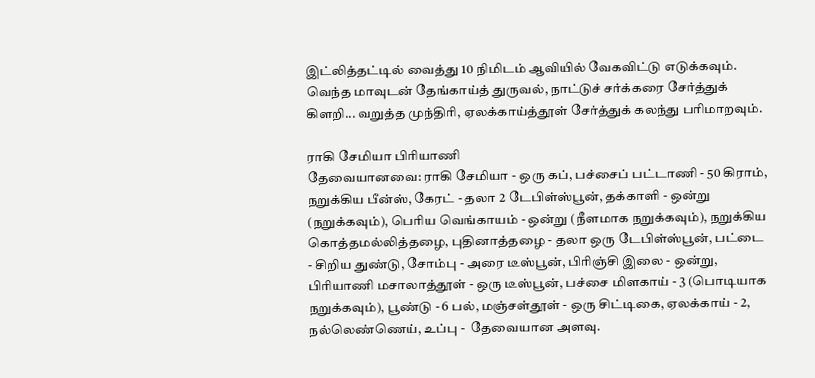இட்லித்தட்டில் வைத்து 10 நிமிடம் ஆவியில் வேகவிட்டு எடுக்கவும். வெந்த மாவுடன் தேங்காய்த் துருவல், நாட்டுச் சர்க்கரை சேர்த்துக் கிளறி... வறுத்த முந்திரி, ஏலக்காய்த்தூள் சேர்த்துக் கலந்து பரிமாறவும்.

ராகி சேமியா பிரியாணி
தேவையானவை: ராகி சேமியா - ஒரு கப், பச்சைப் பட்டாணி - 50 கிராம், நறுக்கிய பீன்ஸ், கேரட் - தலா 2 டேபிள்ஸ்பூன், தக்காளி - ஒன்று (நறுக்கவும்), பெரிய வெங்காயம் - ஒன்று (நீளமாக நறுக்கவும்), நறுக்கிய கொத்தமல்லித்தழை, புதினாத்தழை - தலா ஒரு டேபிள்ஸ்பூன், பட்டை - சிறிய துண்டு, சோம்பு - அரை டீஸ்பூன், பிரிஞ்சி இலை - ஒன்று, பிரியாணி மசாலாத்தூள் - ஒரு டீஸ்பூன், பச்சை மிளகாய் - 3 (பொடியாக நறுக்கவும்), பூண்டு - 6 பல், மஞ்சள்தூள் - ஒரு சிட்டிகை, ஏலக்காய் - 2, நல்லெண்ணெய், உப்பு -  தேவையான அளவு.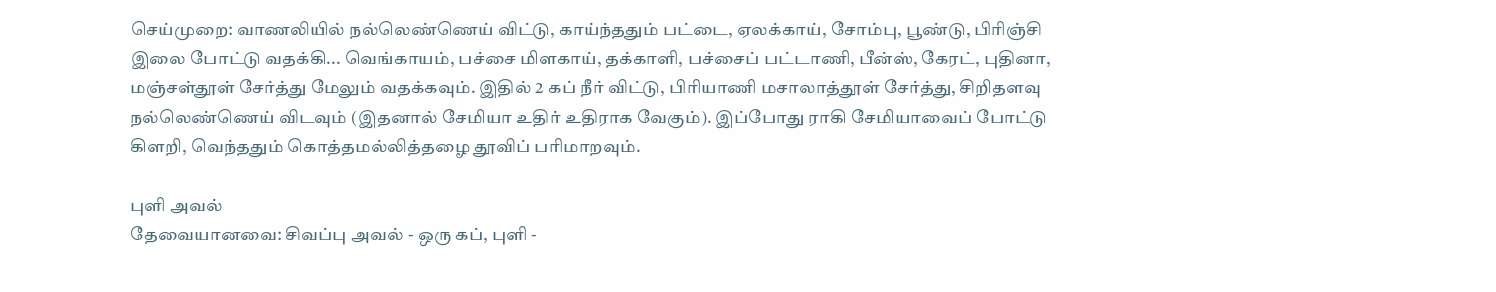செய்முறை: வாணலியில் நல்லெண்ணெய் விட்டு, காய்ந்ததும் பட்டை, ஏலக்காய், சோம்பு, பூண்டு, பிரிஞ்சி இலை போட்டு வதக்கி... வெங்காயம், பச்சை மிளகாய், தக்காளி, பச்சைப் பட்டாணி, பீன்ஸ், கேரட், புதினா, மஞ்சள்தூள் சேர்த்து மேலும் வதக்கவும். இதில் 2 கப் நீர் விட்டு, பிரியாணி மசாலாத்தூள் சேர்த்து, சிறிதளவு நல்லெண்ணெய் விடவும் (இதனால் சேமியா உதிர் உதிராக வேகும்). இப்போது ராகி சேமியாவைப் போட்டு கிளறி, வெந்ததும் கொத்தமல்லித்தழை தூவிப் பரிமாறவும்.

புளி அவல்
தேவையானவை: சிவப்பு அவல் - ஒரு கப், புளி -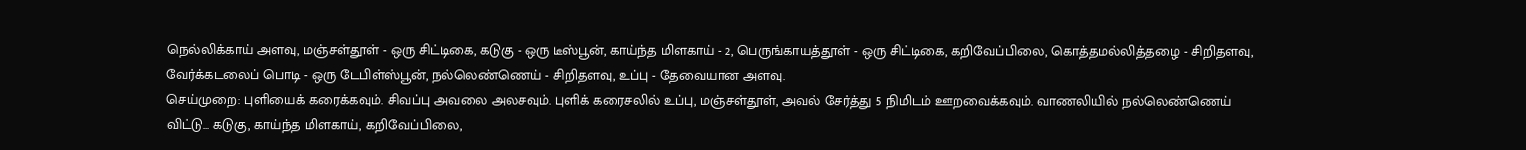நெல்லிக்காய் அளவு, மஞ்சள்தூள் - ஒரு சிட்டிகை, கடுகு - ஒரு டீஸ்பூன், காய்ந்த மிளகாய் - 2, பெருங்காயத்தூள் - ஒரு சிட்டிகை, கறிவேப்பிலை, கொத்தமல்லித்தழை - சிறிதளவு, வேர்க்கடலைப் பொடி - ஒரு டேபிள்ஸ்பூன், நல்லெண்ணெய் - சிறிதளவு, உப்பு - தேவையான அளவு.
செய்முறை: புளியைக் கரைக்கவும். சிவப்பு அவலை அலசவும். புளிக் கரைசலில் உப்பு, மஞ்சள்தூள், அவல் சேர்த்து 5 நிமிடம் ஊறவைக்கவும். வாணலியில் நல்லெண்ணெய் விட்டு... கடுகு, காய்ந்த மிளகாய், கறிவேப்பிலை,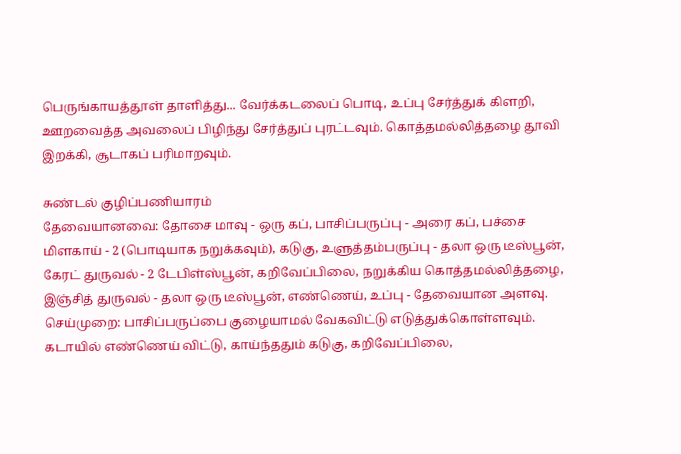பெருங்காயத்தூள் தாளித்து... வேர்க்கடலைப் பொடி, உப்பு சேர்த்துக் கிளறி, ஊறவைத்த அவலைப் பிழிந்து சேர்த்துப் புரட்டவும். கொத்தமல்லித்தழை தூவி இறக்கி, சூடாகப் பரிமாறவும்.

சுண்டல் குழிப்பணியாரம்
தேவையானவை: தோசை மாவு - ஒரு கப், பாசிப்பருப்பு - அரை கப், பச்சை மிளகாய் - 2 (பொடியாக நறுக்கவும்), கடுகு, உளுத்தம்பருப்பு - தலா ஒரு டீஸ்பூன், கேரட் துருவல் - 2 டேபிள்ஸ்பூன், கறிவேப்பிலை, நறுக்கிய கொத்தமல்லித்தழை, இஞ்சித் துருவல் - தலா ஒரு டீஸ்பூன், எண்ணெய், உப்பு - தேவையான அளவு.
செய்முறை: பாசிப்பருப்பை குழையாமல் வேகவிட்டு எடுத்துக்கொள்ளவும். கடாயில் எண்ணெய் விட்டு, காய்ந்ததும் கடுகு, கறிவேப்பிலை,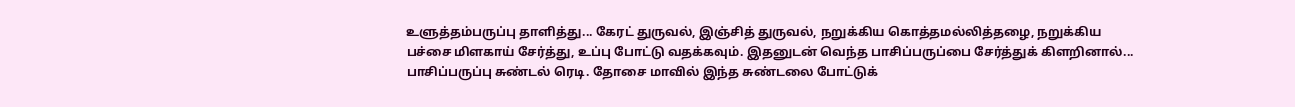உளுத்தம்பருப்பு தாளித்து... கேரட் துருவல், இஞ்சித் துருவல், நறுக்கிய கொத்தமல்லித்தழை, நறுக்கிய பச்சை மிளகாய் சேர்த்து, உப்பு போட்டு வதக்கவும். இதனுடன் வெந்த பாசிப்பருப்பை சேர்த்துக் கிளறினால்... பாசிப்பருப்பு சுண்டல் ரெடி. தோசை மாவில் இந்த சுண்டலை போட்டுக்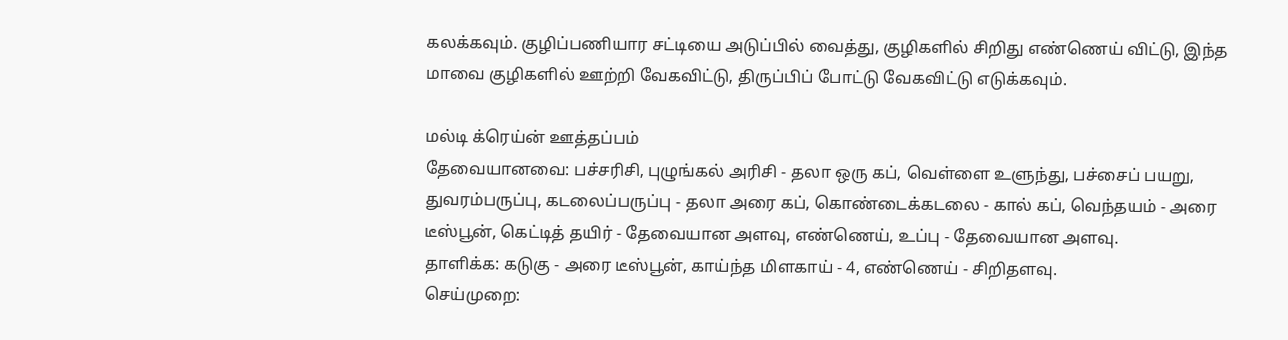கலக்கவும். குழிப்பணியார சட்டியை அடுப்பில் வைத்து, குழிகளில் சிறிது எண்ணெய் விட்டு, இந்த மாவை குழிகளில் ஊற்றி வேகவிட்டு, திருப்பிப் போட்டு வேகவிட்டு எடுக்கவும்.

மல்டி க்ரெய்ன் ஊத்தப்பம்
தேவையானவை: பச்சரிசி, புழுங்கல் அரிசி - தலா ஒரு கப், வெள்ளை உளுந்து, பச்சைப் பயறு, துவரம்பருப்பு, கடலைப்பருப்பு - தலா அரை கப், கொண்டைக்கடலை - கால் கப், வெந்தயம் - அரை டீஸ்பூன், கெட்டித் தயிர் - தேவையான அளவு, எண்ணெய், உப்பு - தேவையான அளவு.
தாளிக்க: கடுகு - அரை டீஸ்பூன், காய்ந்த மிளகாய் - 4, எண்ணெய் - சிறிதளவு.
செய்முறை: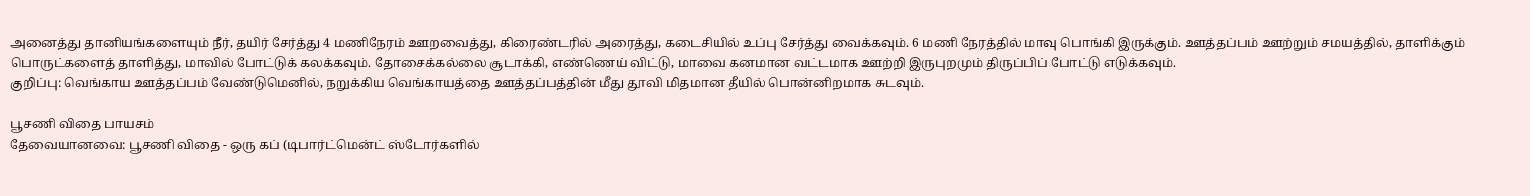அனைத்து தானியங்களையும் நீர், தயிர் சேர்த்து 4 மணிநேரம் ஊறவைத்து, கிரைண்டரில் அரைத்து, கடைசியில் உப்பு சேர்த்து வைக்கவும். 6 மணி நேரத்தில் மாவு பொங்கி இருக்கும். ஊத்தப்பம் ஊற்றும் சமயத்தில், தாளிக்கும் பொருட்களைத் தாளித்து, மாவில் போட்டுக் கலக்கவும். தோசைக்கல்லை சூடாக்கி, எண்ணெய் விட்டு, மாவை கனமான வட்டமாக ஊற்றி இருபுறமும் திருப்பிப் போட்டு எடுக்கவும்.
குறிப்பு: வெங்காய ஊத்தப்பம் வேண்டுமெனில், நறுக்கிய வெங்காயத்தை ஊத்தப்பத்தின் மீது தூவி மிதமான தீயில் பொன்னிறமாக சுடவும்.

பூசணி விதை பாயசம்
தேவையானவை: பூசணி விதை - ஒரு கப் (டிபார்ட்மென்ட் ஸ்டோர்களில்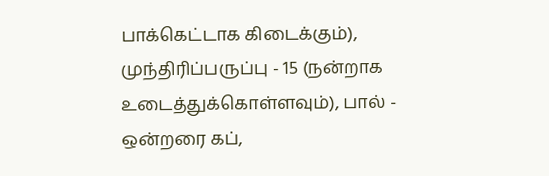பாக்கெட்டாக கிடைக்கும்), முந்திரிப்பருப்பு - 15 (நன்றாக உடைத்துக்கொள்ளவும்), பால் - ஒன்றரை கப்,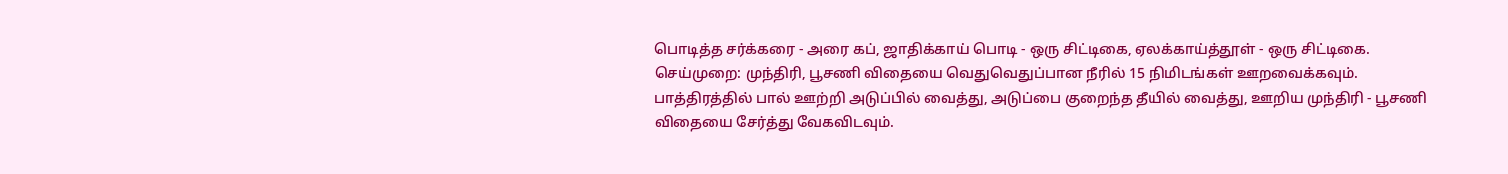பொடித்த சர்க்கரை - அரை கப், ஜாதிக்காய் பொடி - ஒரு சிட்டிகை, ஏலக்காய்த்தூள் - ஒரு சிட்டிகை.
செய்முறை: முந்திரி, பூசணி விதையை வெதுவெதுப்பான நீரில் 15 நிமிடங்கள் ஊறவைக்கவும். பாத்திரத்தில் பால் ஊற்றி அடுப்பில் வைத்து, அடுப்பை குறைந்த தீயில் வைத்து, ஊறிய முந்திரி - பூசணி விதையை சேர்த்து வேகவிடவும்.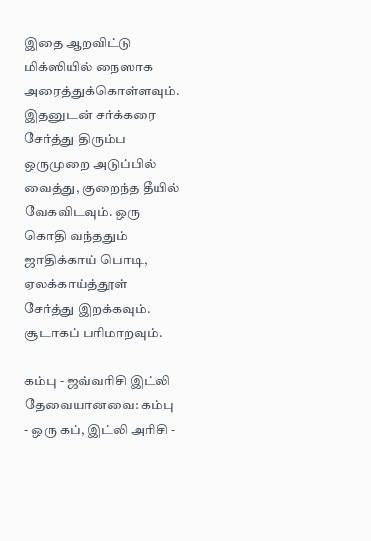இதை ஆறவிட்டு மிக்ஸியில் நைஸாக அரைத்துக்கொள்ளவும். இதனுடன் சர்க்கரை சேர்த்து திரும்ப ஒருமுறை அடுப்பில் வைத்து, குறைந்த தீயில் வேகவிடவும். ஒரு கொதி வந்ததும் ஜாதிக்காய் பொடி, ஏலக்காய்த்தூள் சேர்த்து இறக்கவும். சூடாகப் பரிமாறவும்.

கம்பு - ஜவ்வரிசி இட்லி
தேவையானவை: கம்பு - ஒரு கப், இட்லி அரிசி -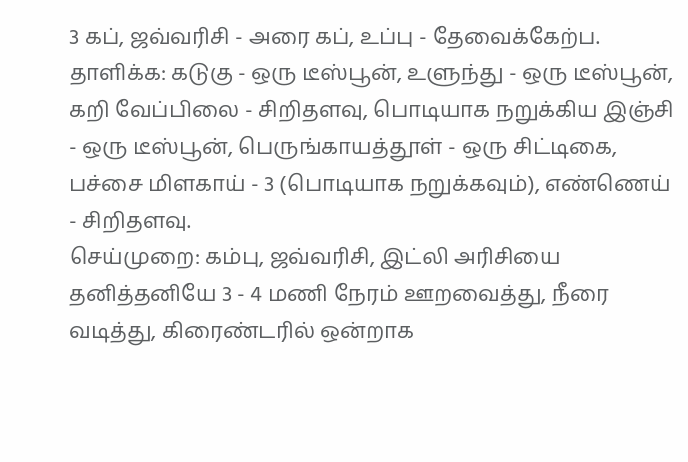3 கப், ஜவ்வரிசி - அரை கப், உப்பு - தேவைக்கேற்ப.
தாளிக்க: கடுகு - ஒரு டீஸ்பூன், உளுந்து - ஒரு டீஸ்பூன், கறி வேப்பிலை - சிறிதளவு, பொடியாக நறுக்கிய இஞ்சி  - ஒரு டீஸ்பூன், பெருங்காயத்தூள் - ஒரு சிட்டிகை, பச்சை மிளகாய் - 3 (பொடியாக நறுக்கவும்), எண்ணெய் - சிறிதளவு.
செய்முறை: கம்பு, ஜவ்வரிசி, இட்லி அரிசியை தனித்தனியே 3 - 4 மணி நேரம் ஊறவைத்து, நீரை வடித்து, கிரைண்டரில் ஒன்றாக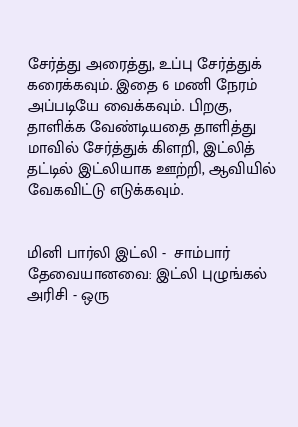சேர்த்து அரைத்து, உப்பு சேர்த்துக் கரைக்கவும். இதை 6 மணி நேரம் அப்படியே வைக்கவும். பிறகு, தாளிக்க வேண்டியதை தாளித்து மாவில் சேர்த்துக் கிளறி, இட்லித் தட்டில் இட்லியாக ஊற்றி, ஆவியில் வேகவிட்டு எடுக்கவும்.


மினி பார்லி இட்லி -  சாம்பார்
தேவையானவை: இட்லி புழுங்கல் அரிசி - ஒரு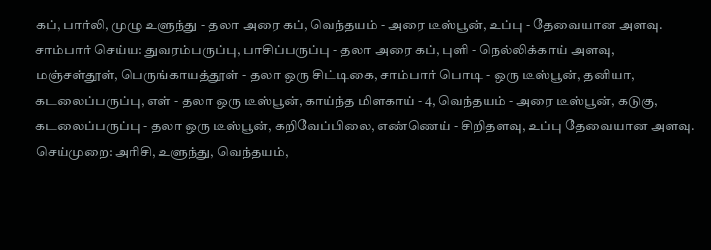கப், பார்லி, முழு உளுந்து - தலா அரை கப், வெந்தயம் - அரை டீஸ்பூன், உப்பு - தேவையான அளவு.
சாம்பார் செய்ய: துவரம்பருப்பு, பாசிப்பருப்பு - தலா அரை கப், புளி - நெல்லிக்காய் அளவு, மஞ்சள்தூள், பெருங்காயத்தூள் - தலா ஒரு சிட்டிகை, சாம்பார் பொடி - ஒரு டீஸ்பூன், தனியா, கடலைப்பருப்பு, எள் - தலா ஒரு டீஸ்பூன், காய்ந்த மிளகாய் - 4, வெந்தயம் - அரை டீஸ்பூன், கடுகு, கடலைப்பருப்பு - தலா ஒரு டீஸ்பூன், கறிவேப்பிலை, எண்ணெய் - சிறிதளவு, உப்பு தேவையான அளவு.
செய்முறை: அரிசி, உளுந்து, வெந்தயம்,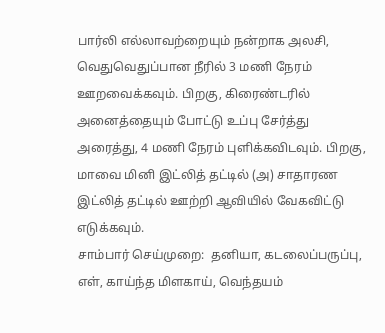பார்லி எல்லாவற்றையும் நன்றாக அலசி, வெதுவெதுப்பான நீரில் 3 மணி நேரம் ஊறவைக்கவும். பிறகு, கிரைண்டரில் அனைத்தையும் போட்டு உப்பு சேர்த்து அரைத்து, 4 மணி நேரம் புளிக்கவிடவும். பிறகு, மாவை மினி இட்லித் தட்டில் (அ) சாதாரண இட்லித் தட்டில் ஊற்றி ஆவியில் வேகவிட்டு எடுக்கவும்.
சாம்பார் செய்முறை:  தனியா, கடலைப்பருப்பு, எள், காய்ந்த மிளகாய், வெந்தயம்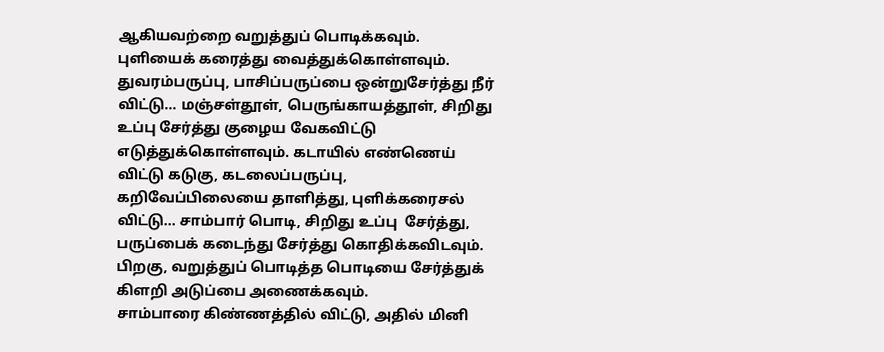ஆகியவற்றை வறுத்துப் பொடிக்கவும். புளியைக் கரைத்து வைத்துக்கொள்ளவும். துவரம்பருப்பு, பாசிப்பருப்பை ஒன்றுசேர்த்து நீர் விட்டு... மஞ்சள்தூள், பெருங்காயத்தூள், சிறிது உப்பு சேர்த்து குழைய வேகவிட்டு எடுத்துக்கொள்ளவும். கடாயில் எண்ணெய் விட்டு கடுகு, கடலைப்பருப்பு, கறிவேப்பிலையை தாளித்து, புளிக்கரைசல் விட்டு... சாம்பார் பொடி, சிறிது உப்பு  சேர்த்து, பருப்பைக் கடைந்து சேர்த்து கொதிக்கவிடவும். பிறகு, வறுத்துப் பொடித்த பொடியை சேர்த்துக் கிளறி அடுப்பை அணைக்கவும்.
சாம்பாரை கிண்ணத்தில் விட்டு, அதில் மினி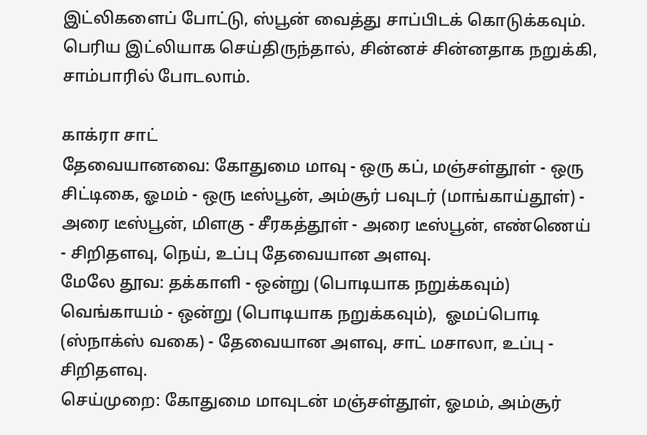இட்லிகளைப் போட்டு, ஸ்பூன் வைத்து சாப்பிடக் கொடுக்கவும். பெரிய இட்லியாக செய்திருந்தால், சின்னச் சின்னதாக நறுக்கி, சாம்பாரில் போடலாம்.

காக்ரா சாட்
தேவையானவை: கோதுமை மாவு - ஒரு கப், மஞ்சள்தூள் - ஒரு சிட்டிகை, ஓமம் - ஒரு டீஸ்பூன், அம்சூர் பவுடர் (மாங்காய்தூள்) - அரை டீஸ்பூன், மிளகு - சீரகத்தூள் - அரை டீஸ்பூன், எண்ணெய் - சிறிதளவு, நெய், உப்பு தேவையான அளவு.
மேலே தூவ: தக்காளி - ஒன்று (பொடியாக நறுக்கவும்) வெங்காயம் - ஒன்று (பொடியாக நறுக்கவும்),  ஓமப்பொடி (ஸ்நாக்ஸ் வகை) - தேவையான அளவு, சாட் மசாலா, உப்பு - சிறிதளவு.
செய்முறை: கோதுமை மாவுடன் மஞ்சள்தூள், ஓமம், அம்சூர்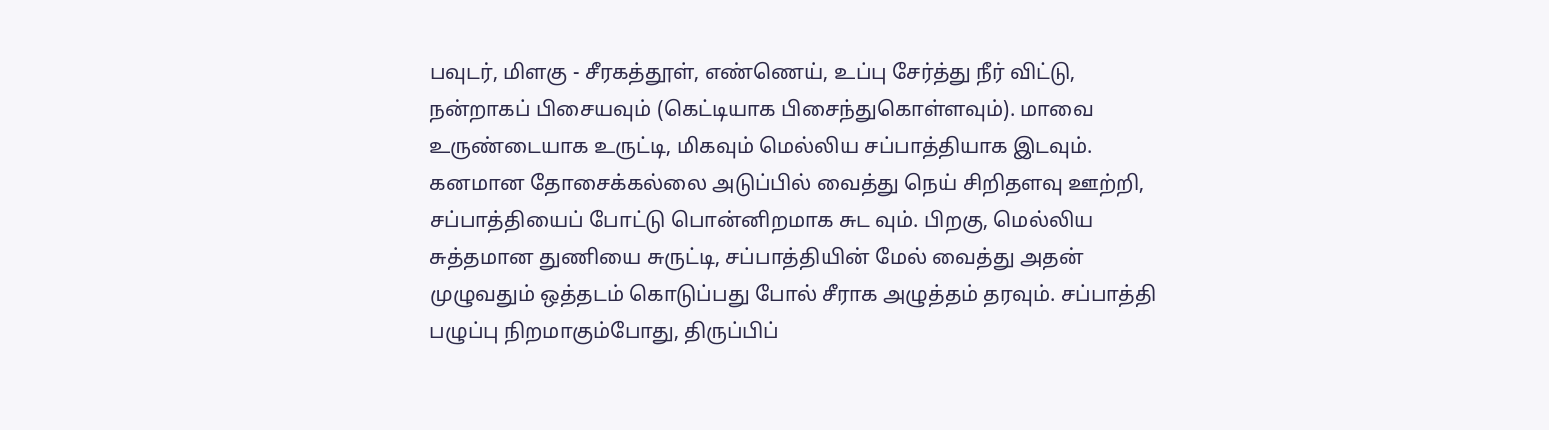பவுடர், மிளகு - சீரகத்தூள், எண்ணெய், உப்பு சேர்த்து நீர் விட்டு, நன்றாகப் பிசையவும் (கெட்டியாக பிசைந்துகொள்ளவும்). மாவை உருண்டையாக உருட்டி, மிகவும் மெல்லிய சப்பாத்தியாக இடவும். கனமான தோசைக்கல்லை அடுப்பில் வைத்து நெய் சிறிதளவு ஊற்றி, சப்பாத்தியைப் போட்டு பொன்னிறமாக சுட வும். பிறகு, மெல்லிய சுத்தமான துணியை சுருட்டி, சப்பாத்தியின் மேல் வைத்து அதன் முழுவதும் ஒத்தடம் கொடுப்பது போல் சீராக அழுத்தம் தரவும். சப்பாத்தி பழுப்பு நிறமாகும்போது, திருப்பிப்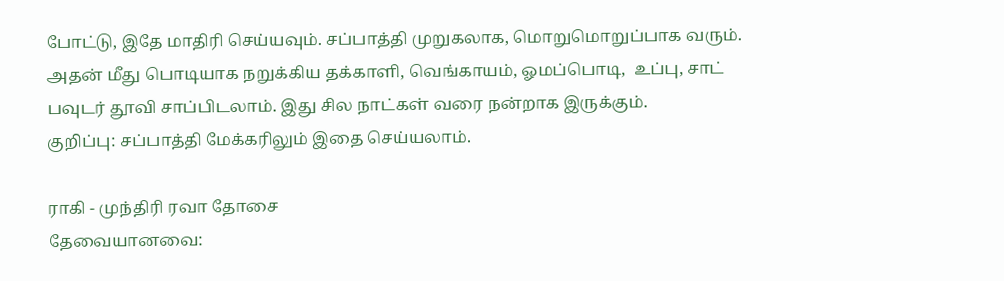போட்டு, இதே மாதிரி செய்யவும். சப்பாத்தி முறுகலாக, மொறுமொறுப்பாக வரும். அதன் மீது பொடியாக நறுக்கிய தக்காளி, வெங்காயம், ஓமப்பொடி,  உப்பு, சாட் பவுடர் தூவி சாப்பிடலாம். இது சில நாட்கள் வரை நன்றாக இருக்கும்.
குறிப்பு: சப்பாத்தி மேக்கரிலும் இதை செய்யலாம்.

ராகி - முந்திரி ரவா தோசை
தேவையானவை: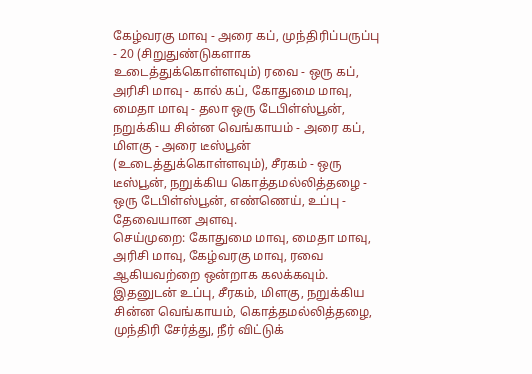கேழ்வரகு மாவு - அரை கப், முந்திரிப்பருப்பு - 20 (சிறுதுண்டுகளாக உடைத்துக்கொள்ளவும்) ரவை - ஒரு கப், அரிசி மாவு - கால் கப், கோதுமை மாவு, மைதா மாவு - தலா ஒரு டேபிள்ஸ்பூன், நறுக்கிய சின்ன வெங்காயம் - அரை கப், மிளகு - அரை டீஸ்பூன் (உடைத்துக்கொள்ளவும்), சீரகம் - ஒரு டீஸ்பூன், நறுக்கிய கொத்தமல்லித்தழை - ஒரு டேபிள்ஸ்பூன், எண்ணெய், உப்பு - தேவையான அளவு.
செய்முறை: கோதுமை மாவு, மைதா மாவு, அரிசி மாவு, கேழ்வரகு மாவு, ரவை ஆகியவற்றை ஒன்றாக கலக்கவும். இதனுடன் உப்பு, சீரகம், மிளகு, நறுக்கிய சின்ன வெங்காயம், கொத்தமல்லித்தழை, முந்திரி சேர்த்து, நீர் விட்டுக்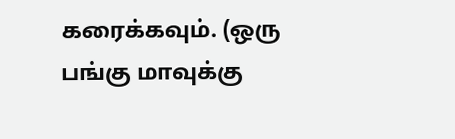கரைக்கவும். (ஒரு பங்கு மாவுக்கு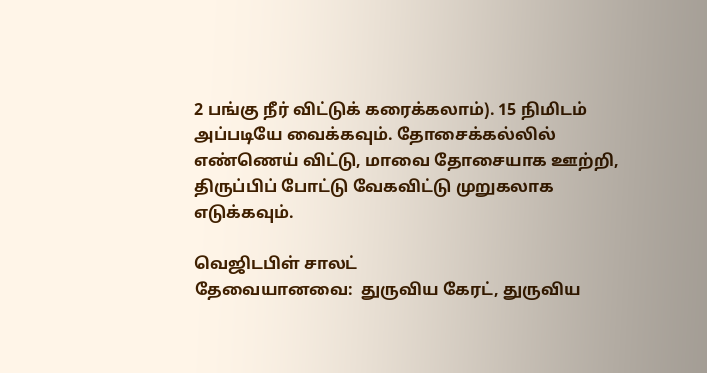2 பங்கு நீர் விட்டுக் கரைக்கலாம்). 15 நிமிடம் அப்படியே வைக்கவும். தோசைக்கல்லில் எண்ணெய் விட்டு, மாவை தோசையாக ஊற்றி, திருப்பிப் போட்டு வேகவிட்டு முறுகலாக எடுக்கவும்.

வெஜிடபிள் சாலட்
தேவையானவை:  துருவிய கேரட், துருவிய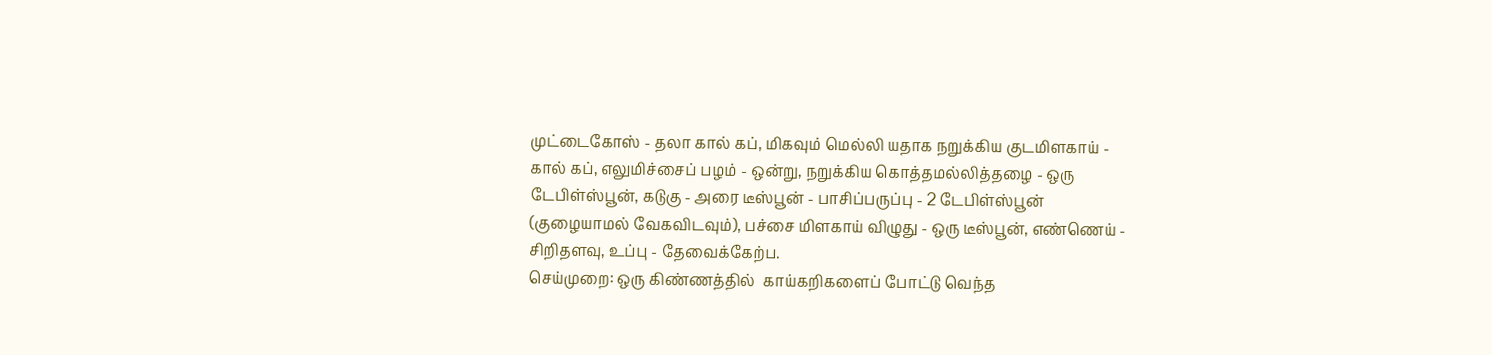முட்டைகோஸ் - தலா கால் கப், மிகவும் மெல்லி யதாக நறுக்கிய குடமிளகாய் - கால் கப், எலுமிச்சைப் பழம் - ஒன்று, நறுக்கிய கொத்தமல்லித்தழை - ஒரு டேபிள்ஸ்பூன், கடுகு - அரை டீஸ்பூன் - பாசிப்பருப்பு - 2 டேபிள்ஸ்பூன் (குழையாமல் வேகவிடவும்), பச்சை மிளகாய் விழுது - ஒரு டீஸ்பூன், எண்ணெய் - சிறிதளவு, உப்பு - தேவைக்கேற்ப.
செய்முறை: ஒரு கிண்ணத்தில்  காய்கறிகளைப் போட்டு வெந்த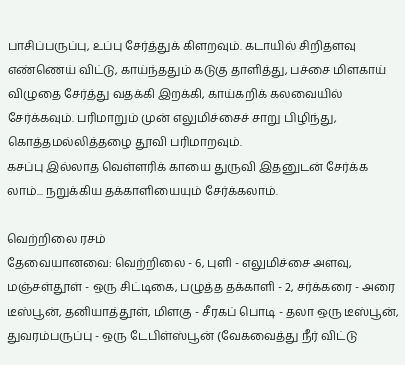பாசிப்பருப்பு, உப்பு சேர்த்துக் கிளறவும். கடாயில் சிறிதளவு எண்ணெய் விட்டு, காய்ந்ததும் கடுகு தாளித்து, பச்சை மிளகாய் விழுதை சேர்த்து வதக்கி இறக்கி, காய்கறிக் கலவையில் சேர்க்கவும். பரிமாறும் முன் எலுமிச்சைச் சாறு பிழிந்து, கொத்தமல்லித்தழை தூவி பரிமாறவும்.
கசப்பு இல்லாத வெள்ளரிக் காயை துருவி இதனுடன் சேர்க்க லாம்... நறுக்கிய தக்காளியையும் சேர்க்கலாம்.

வெற்றிலை ரசம்
தேவையானவை: வெற்றிலை - 6, புளி - எலுமிச்சை அளவு,  மஞ்சள்தூள் - ஒரு சிட்டிகை, பழுத்த தக்காளி - 2, சர்க்கரை - அரை டீஸ்பூன், தனியாத்தூள், மிளகு - சீரகப் பொடி - தலா ஒரு டீஸ்பூன், துவரம்பருப்பு - ஒரு டேபிள்ஸ்பூன் (வேகவைத்து நீர் விட்டு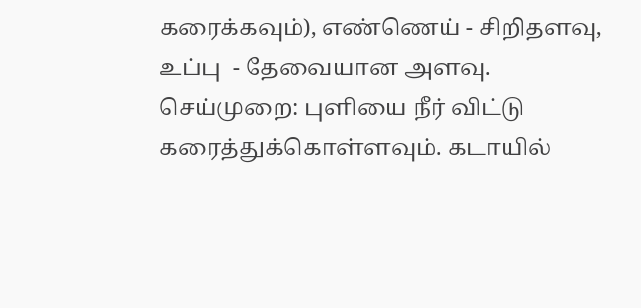கரைக்கவும்), எண்ணெய் - சிறிதளவு, உப்பு  - தேவையான அளவு.
செய்முறை: புளியை நீர் விட்டு கரைத்துக்கொள்ளவும். கடாயில்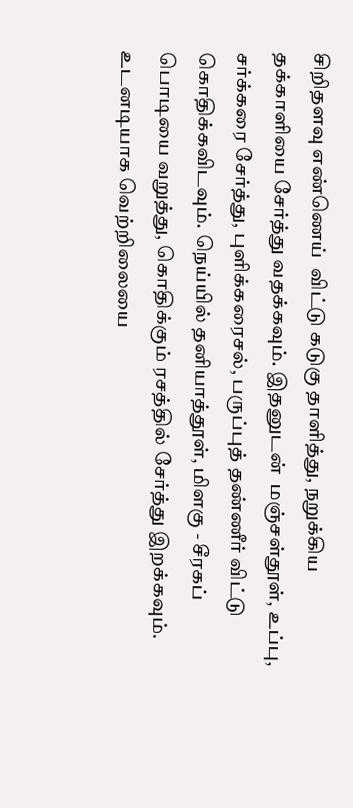சிறிதளவு எண்ணெய்  விட்டு கடுகு தாளித்து, நறுக்கிய தக்காளியை சேர்த்து வதக்கவும். இதனுடன்  மஞ்சள்தூள், உப்பு, சர்க்கரை சேர்த்து, புளிக்கரைசல், பருப்புத் தண்ணீர் விட்டு கொதிக்கவிடவும். நெய்யில் தனியாத்தூள், மிளகு - சீரகப் பொடியை வறுத்து, கொதிக்கும் ரசத்தில் சேர்த்து இறக்கவும். உடனடியாக வெற்றிலையை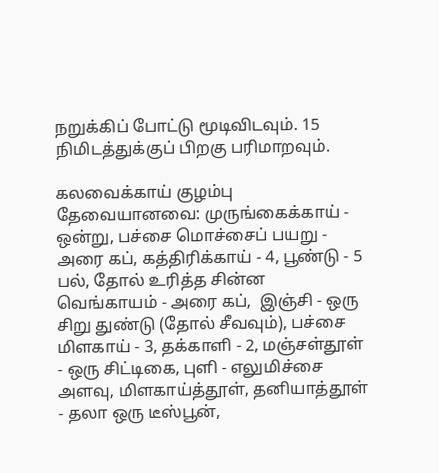நறுக்கிப் போட்டு மூடிவிடவும். 15 நிமிடத்துக்குப் பிறகு பரிமாறவும்.

கலவைக்காய் குழம்பு
தேவையானவை: முருங்கைக்காய் - ஒன்று, பச்சை மொச்சைப் பயறு - அரை கப், கத்திரிக்காய் - 4, பூண்டு - 5 பல், தோல் உரித்த சின்ன வெங்காயம் - அரை கப்,  இஞ்சி - ஒரு சிறு துண்டு (தோல் சீவவும்), பச்சை மிளகாய் - 3, தக்காளி - 2, மஞ்சள்தூள் - ஒரு சிட்டிகை, புளி - எலுமிச்சை அளவு, மிளகாய்த்தூள், தனியாத்தூள் - தலா ஒரு டீஸ்பூன்,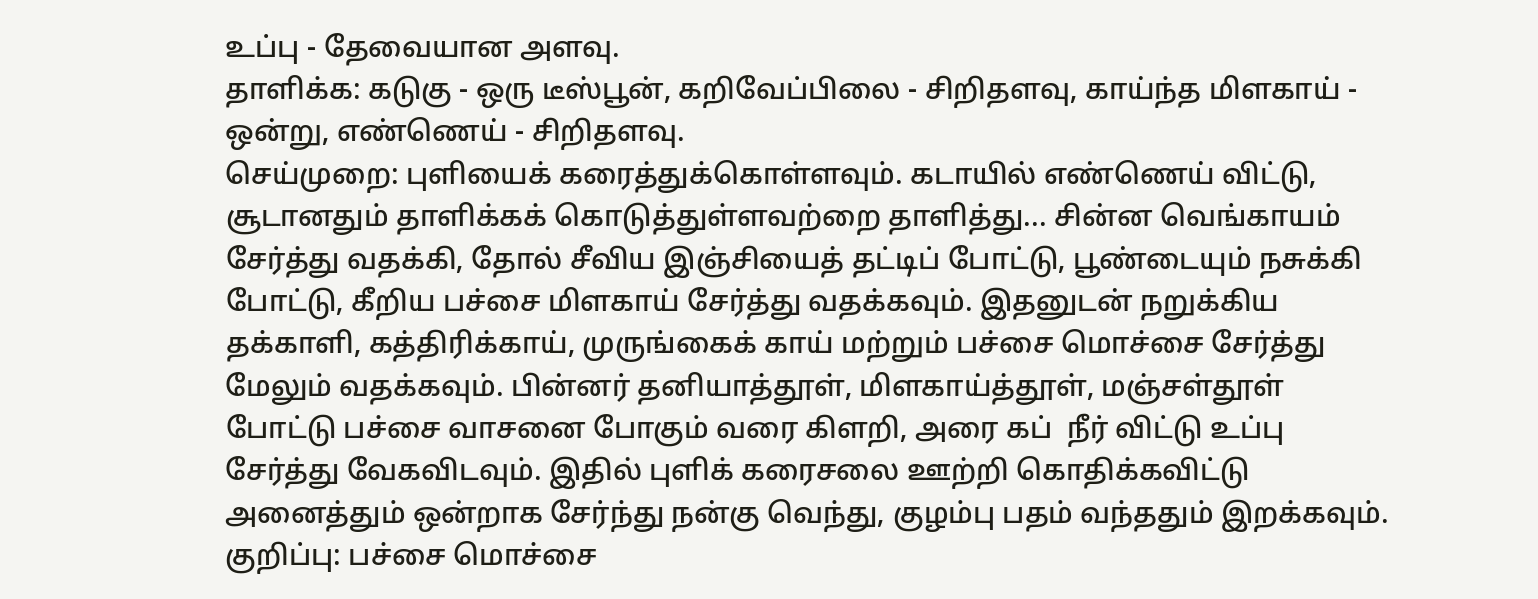உப்பு - தேவையான அளவு.
தாளிக்க: கடுகு - ஒரு டீஸ்பூன், கறிவேப்பிலை - சிறிதளவு, காய்ந்த மிளகாய் - ஒன்று, எண்ணெய் - சிறிதளவு.
செய்முறை: புளியைக் கரைத்துக்கொள்ளவும். கடாயில் எண்ணெய் விட்டு, சூடானதும் தாளிக்கக் கொடுத்துள்ளவற்றை தாளித்து... சின்ன வெங்காயம் சேர்த்து வதக்கி, தோல் சீவிய இஞ்சியைத் தட்டிப் போட்டு, பூண்டையும் நசுக்கி போட்டு, கீறிய பச்சை மிளகாய் சேர்த்து வதக்கவும். இதனுடன் நறுக்கிய தக்காளி, கத்திரிக்காய், முருங்கைக் காய் மற்றும் பச்சை மொச்சை சேர்த்து மேலும் வதக்கவும். பின்னர் தனியாத்தூள், மிளகாய்த்தூள், மஞ்சள்தூள் போட்டு பச்சை வாசனை போகும் வரை கிளறி, அரை கப்  நீர் விட்டு உப்பு சேர்த்து வேகவிடவும். இதில் புளிக் கரைசலை ஊற்றி கொதிக்கவிட்டு அனைத்தும் ஒன்றாக சேர்ந்து நன்கு வெந்து, குழம்பு பதம் வந்ததும் இறக்கவும்.
குறிப்பு: பச்சை மொச்சை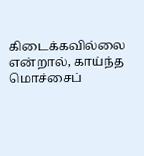கிடைக்கவில்லை என்றால், காய்ந்த மொச்சைப்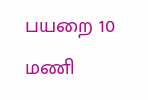பயறை 10 மணி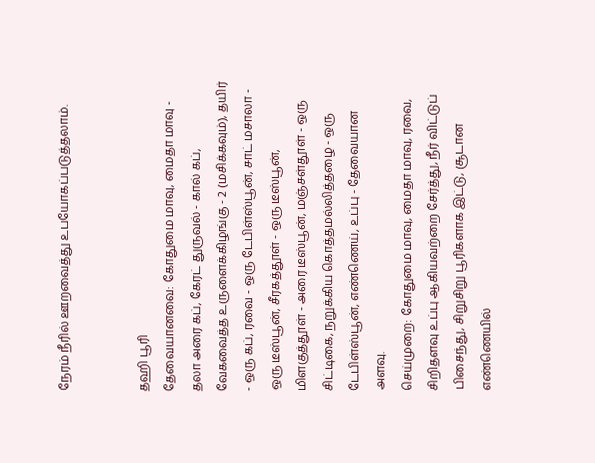நேரம் நீரில் ஊறவைத்து உபயோகப்படுத்தலாம்.


தஹி பூரி
தேவையானவை: கோதுமை மாவு, மைதா மாவு - தலா அரை கப், கேரட் துருவல் - கால் கப், வேகவைத்த உருளைக்கிழங்கு - 2 (மசிக்கவும்), தயிர் - ஒரு கப், ரவை - ஒரு டேபிள்ஸ்பூன், சாட் மசாலா - ஒரு டீஸ்பூன், சீரகத்தூள் - ஒரு டீஸ்பூன், மிளகுத்தூள் - அரை டீஸ்பூன், மஞ்சள்தூள் - ஒரு சிட்டிகை, நறுக்கிய கொத்தமல்லித்தழை - ஒரு டேபிள்ஸ்பூன், எண்ணெய், உப்பு - தேவையான அளவு.
செய்முறை: கோதுமை மாவு, மைதா மாவு, ரவை, சிறிதளவு உப்பு ஆகியவற்றை சேர்த்து, நீர் விட்டுப் பிசைந்து, சிறுசிறு பூரிகளாக இட்டு, சூடான எண்ணெயில்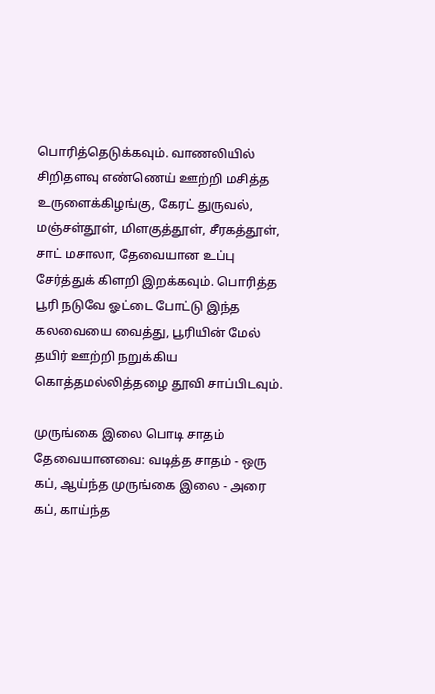பொரித்தெடுக்கவும். வாணலியில் சிறிதளவு எண்ணெய் ஊற்றி மசித்த உருளைக்கிழங்கு, கேரட் துருவல், மஞ்சள்தூள், மிளகுத்தூள், சீரகத்தூள், சாட் மசாலா, தேவையான உப்பு சேர்த்துக் கிளறி இறக்கவும். பொரித்த பூரி நடுவே ஓட்டை போட்டு இந்த கலவையை வைத்து, பூரியின் மேல் தயிர் ஊற்றி நறுக்கிய கொத்தமல்லித்தழை தூவி சாப்பிடவும்.

முருங்கை இலை பொடி சாதம்
தேவையானவை: வடித்த சாதம் - ஒரு கப், ஆய்ந்த முருங்கை இலை - அரை கப், காய்ந்த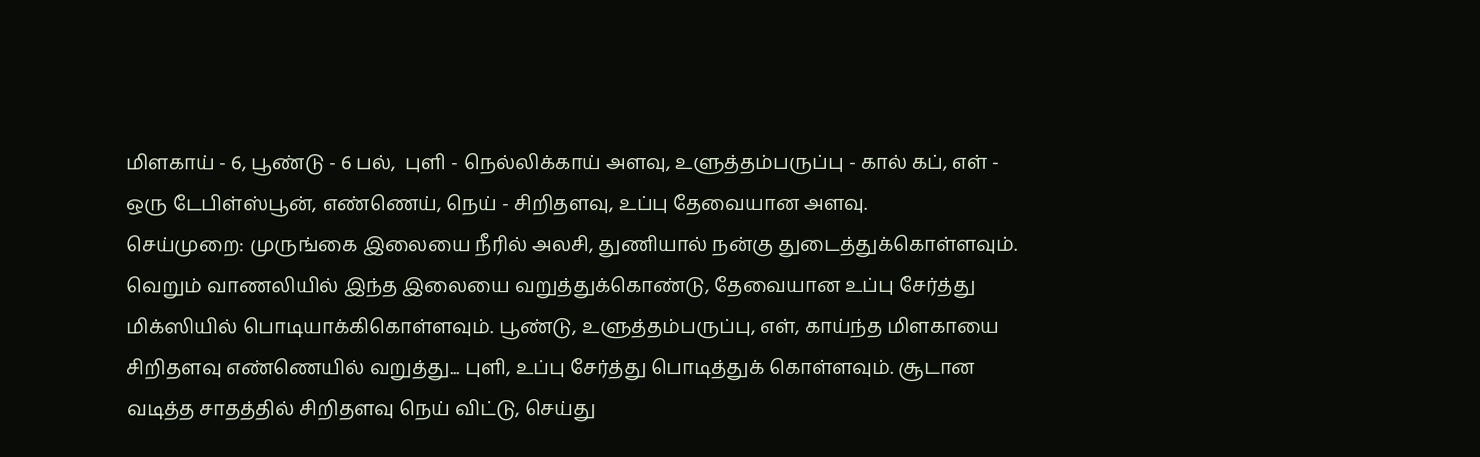மிளகாய் - 6, பூண்டு - 6 பல்,  புளி - நெல்லிக்காய் அளவு, உளுத்தம்பருப்பு - கால் கப், எள் - ஒரு டேபிள்ஸ்பூன், எண்ணெய், நெய் - சிறிதளவு, உப்பு தேவையான அளவு.
செய்முறை: முருங்கை இலையை நீரில் அலசி, துணியால் நன்கு துடைத்துக்கொள்ளவும். வெறும் வாணலியில் இந்த இலையை வறுத்துக்கொண்டு, தேவையான உப்பு சேர்த்து மிக்ஸியில் பொடியாக்கிகொள்ளவும். பூண்டு, உளுத்தம்பருப்பு, எள், காய்ந்த மிளகாயை சிறிதளவு எண்ணெயில் வறுத்து... புளி, உப்பு சேர்த்து பொடித்துக் கொள்ளவும். சூடான வடித்த சாதத்தில் சிறிதளவு நெய் விட்டு, செய்து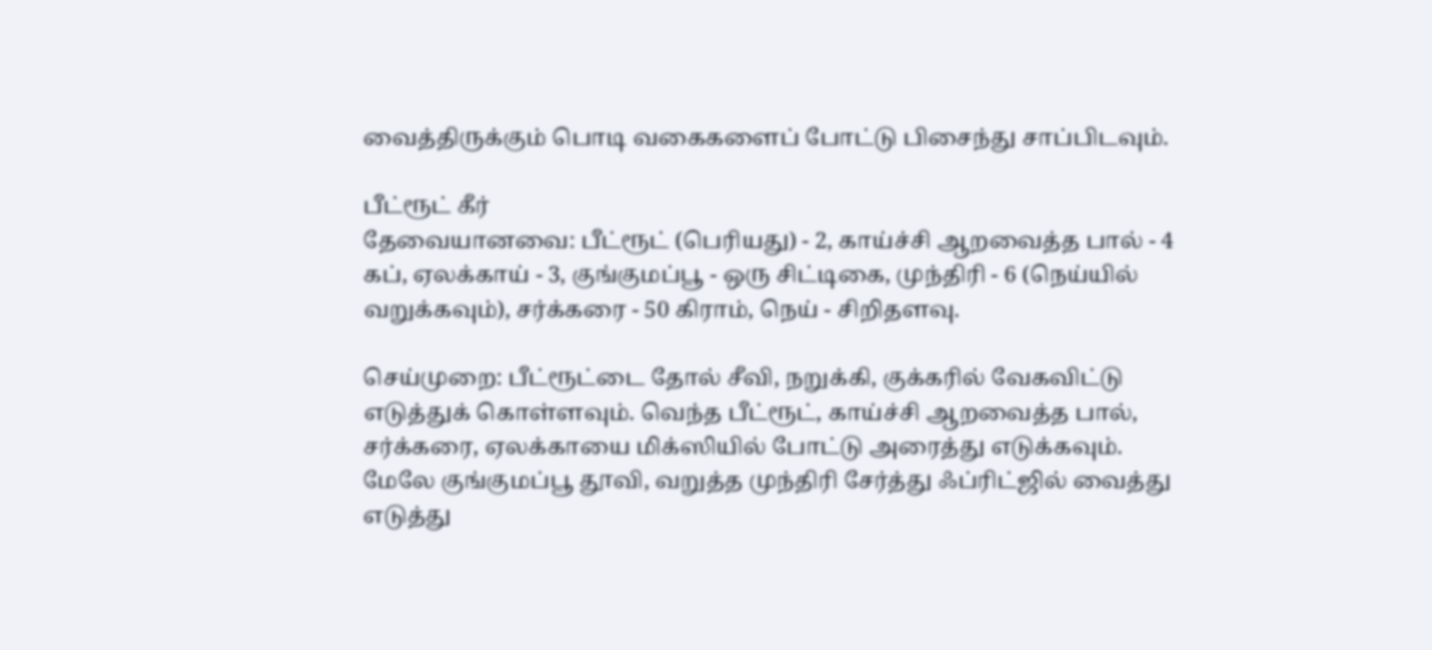வைத்திருக்கும் பொடி வகைகளைப் போட்டு பிசைந்து சாப்பிடவும்.

பீட்ரூட் கீர்
தேவையானவை: பீட்ரூட் (பெரியது) - 2, காய்ச்சி ஆறவைத்த பால் - 4 கப், ஏலக்காய் - 3, குங்குமப்பூ - ஒரு சிட்டிகை, முந்திரி - 6 (நெய்யில் வறுக்கவும்), சர்க்கரை - 50 கிராம், நெய் - சிறிதளவு.

செய்முறை: பீட்ரூட்டை தோல் சீவி, நறுக்கி, குக்கரில் வேகவிட்டு எடுத்துக் கொள்ளவும். வெந்த பீட்ரூட், காய்ச்சி ஆறவைத்த பால், சர்க்கரை, ஏலக்காயை மிக்ஸியில் போட்டு அரைத்து எடுக்கவும். மேலே குங்குமப்பூ தூவி, வறுத்த முந்திரி சேர்த்து ஃப்ரிட்ஜில் வைத்து எடுத்து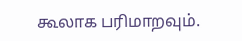கூலாக பரிமாறவும்.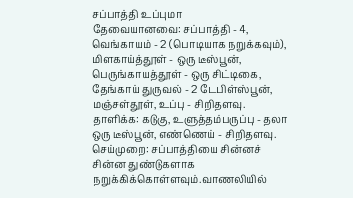சப்பாத்தி உப்புமா
தேவையானவை: சப்பாத்தி - 4, வெங்காயம் - 2 (பொடியாக நறுக்கவும்), மிளகாய்த்தூள் - ஒரு டீஸ்பூன், பெருங்காயத்தூள் - ஒரு சிட்டிகை, தேங்காய் துருவல் - 2 டேபிள்ஸ்பூன், மஞ்சள்தூள், உப்பு - சிறிதளவு.
தாளிக்க: கடுகு, உளுத்தம்பருப்பு - தலா ஒரு டீஸ்பூன், எண்ணெய் - சிறிதளவு.
செய்முறை: சப்பாத்தியை சின்னச் சின்ன துண்டுகளாக நறுக்கிக்கொள்ளவும்.வாணலியில்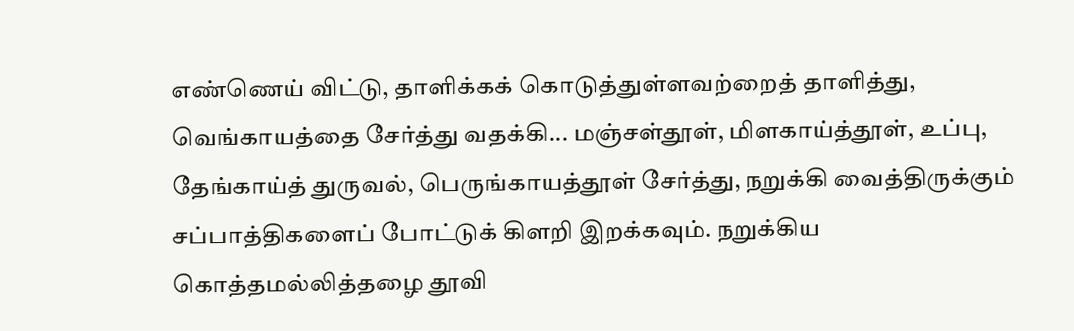எண்ணெய் விட்டு, தாளிக்கக் கொடுத்துள்ளவற்றைத் தாளித்து, வெங்காயத்தை சேர்த்து வதக்கி... மஞ்சள்தூள், மிளகாய்த்தூள், உப்பு, தேங்காய்த் துருவல், பெருங்காயத்தூள் சேர்த்து, நறுக்கி வைத்திருக்கும் சப்பாத்திகளைப் போட்டுக் கிளறி இறக்கவும். நறுக்கிய கொத்தமல்லித்தழை தூவி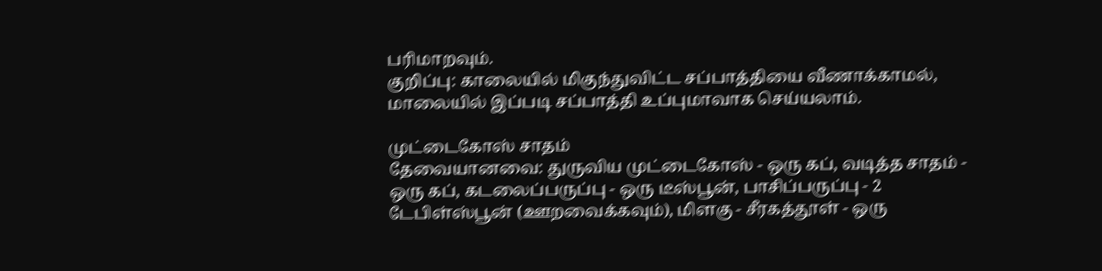பரிமாறவும்.
குறிப்பு: காலையில் மிகுந்துவிட்ட சப்பாத்தியை வீணாக்காமல், மாலையில் இப்படி சப்பாத்தி உப்புமாவாக செய்யலாம்.

முட்டைகோஸ் சாதம்
தேவையானவை: துருவிய முட்டைகோஸ் - ஒரு கப், வடித்த சாதம் - ஒரு கப், கடலைப்பருப்பு - ஒரு டீஸ்பூன், பாசிப்பருப்பு - 2 டேபிள்ஸ்பூன் (ஊறவைக்கவும்), மிளகு - சீரகத்தூள் - ஒரு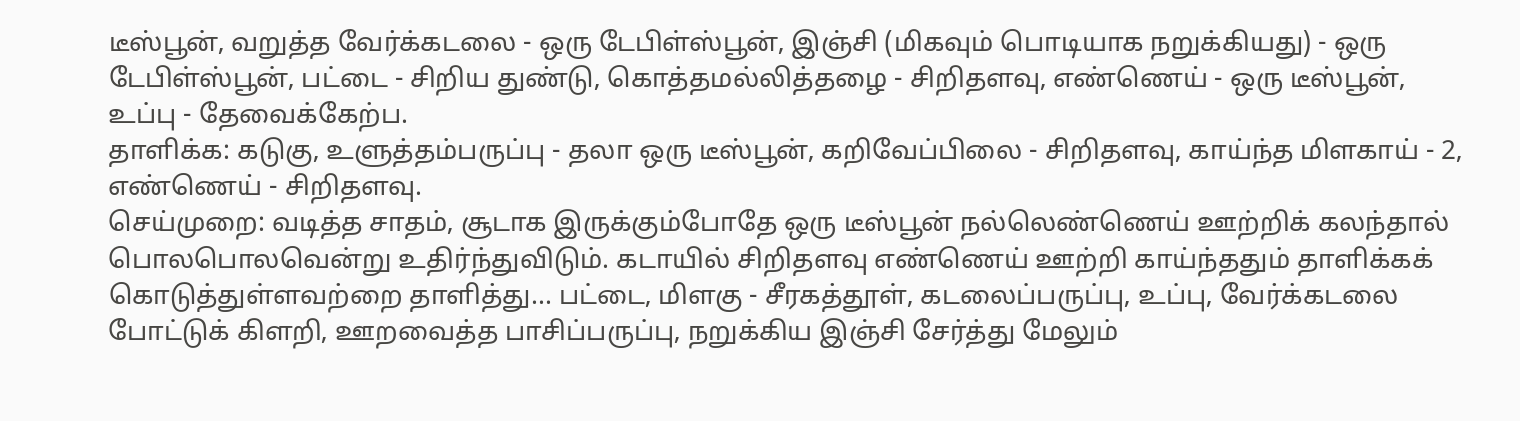டீஸ்பூன், வறுத்த வேர்க்கடலை - ஒரு டேபிள்ஸ்பூன், இஞ்சி (மிகவும் பொடியாக நறுக்கியது) - ஒரு டேபிள்ஸ்பூன், பட்டை - சிறிய துண்டு, கொத்தமல்லித்தழை - சிறிதளவு, எண்ணெய் - ஒரு டீஸ்பூன், உப்பு - தேவைக்கேற்ப.
தாளிக்க: கடுகு, உளுத்தம்பருப்பு - தலா ஒரு டீஸ்பூன், கறிவேப்பிலை - சிறிதளவு, காய்ந்த மிளகாய் - 2, எண்ணெய் - சிறிதளவு.
செய்முறை: வடித்த சாதம், சூடாக இருக்கும்போதே ஒரு டீஸ்பூன் நல்லெண்ணெய் ஊற்றிக் கலந்தால் பொலபொலவென்று உதிர்ந்துவிடும். கடாயில் சிறிதளவு எண்ணெய் ஊற்றி காய்ந்ததும் தாளிக்கக் கொடுத்துள்ளவற்றை தாளித்து... பட்டை, மிளகு - சீரகத்தூள், கடலைப்பருப்பு, உப்பு, வேர்க்கடலை போட்டுக் கிளறி, ஊறவைத்த பாசிப்பருப்பு, நறுக்கிய இஞ்சி சேர்த்து மேலும்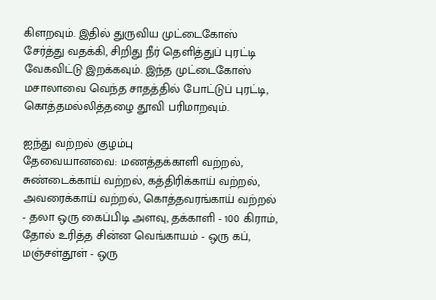கிளறவும். இதில் துருவிய முட்டைகோஸ் சேர்த்து வதக்கி, சிறிது நீர் தெளித்துப் புரட்டி வேகவிட்டு இறக்கவும். இந்த முட்டைகோஸ் மசாலாவை வெந்த சாதத்தில் போட்டுப் புரட்டி, கொத்தமல்லித்தழை தூவி பரிமாறவும்.

ஐந்து வற்றல் குழம்பு
தேவையானவை: மணத்தக்காளி வற்றல், சுண்டைக்காய் வற்றல், கத்திரிக்காய் வற்றல், அவரைக்காய் வற்றல், கொத்தவரங்காய் வற்றல் - தலா ஒரு கைப்பிடி அளவு, தக்காளி - 100 கிராம், தோல் உரித்த சின்ன வெங்காயம் - ஒரு கப், மஞ்சள்தூள் - ஒரு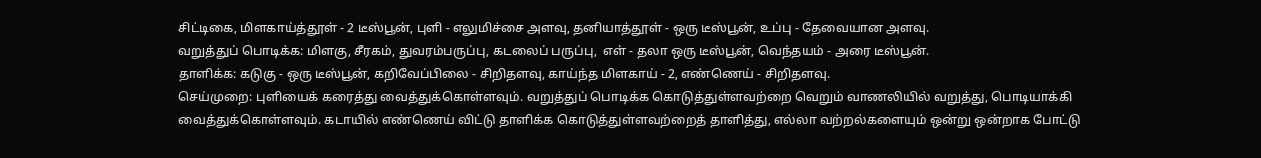சிட்டிகை, மிளகாய்த்தூள் - 2 டீஸ்பூன், புளி - எலுமிச்சை அளவு, தனியாத்தூள் - ஒரு டீஸ்பூன், உப்பு - தேவையான அளவு.
வறுத்துப் பொடிக்க: மிளகு, சீரகம், துவரம்பருப்பு, கடலைப் பருப்பு,  எள் - தலா ஒரு டீஸ்பூன், வெந்தயம் - அரை டீஸ்பூன்.
தாளிக்க: கடுகு - ஒரு டீஸ்பூன், கறிவேப்பிலை - சிறிதளவு, காய்ந்த மிளகாய் - 2, எண்ணெய் - சிறிதளவு.
செய்முறை: புளியைக் கரைத்து வைத்துக்கொள்ளவும். வறுத்துப் பொடிக்க கொடுத்துள்ளவற்றை வெறும் வாணலியில் வறுத்து, பொடியாக்கி வைத்துக்கொள்ளவும். கடாயில் எண்ணெய் விட்டு தாளிக்க கொடுத்துள்ளவற்றைத் தாளித்து, எல்லா வற்றல்களையும் ஒன்று ஒன்றாக போட்டு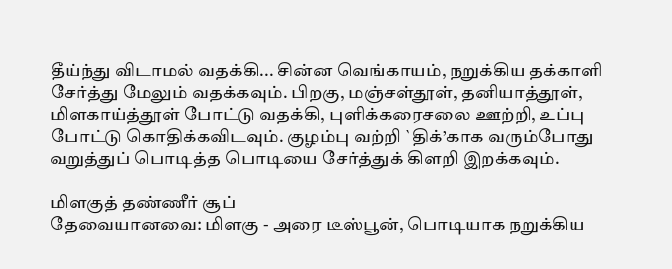தீய்ந்து விடாமல் வதக்கி... சின்ன வெங்காயம், நறுக்கிய தக்காளி சேர்த்து மேலும் வதக்கவும். பிறகு, மஞ்சள்தூள், தனியாத்தூள், மிளகாய்த்தூள் போட்டு வதக்கி, புளிக்கரைசலை ஊற்றி, உப்பு போட்டு கொதிக்கவிடவும். குழம்பு வற்றி `திக்’காக வரும்போது வறுத்துப் பொடித்த பொடியை சேர்த்துக் கிளறி இறக்கவும்.

மிளகுத் தண்ணீர் சூப்
தேவையானவை: மிளகு - அரை டீஸ்பூன், பொடியாக நறுக்கிய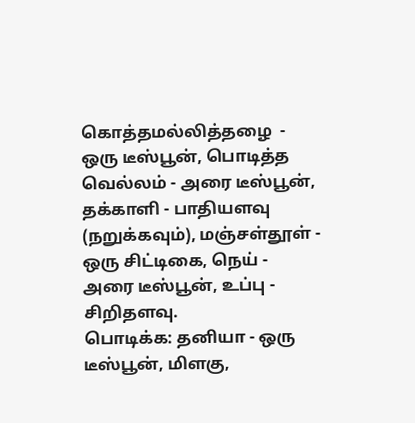கொத்தமல்லித்தழை  - ஒரு டீஸ்பூன், பொடித்த வெல்லம் - அரை டீஸ்பூன்,  தக்காளி - பாதியளவு (நறுக்கவும்), மஞ்சள்தூள் - ஒரு சிட்டிகை, நெய் - அரை டீஸ்பூன், உப்பு - சிறிதளவு.
பொடிக்க: தனியா - ஒரு டீஸ்பூன், மிளகு,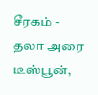சீரகம் - தலா அரை டீஸ்பூன்,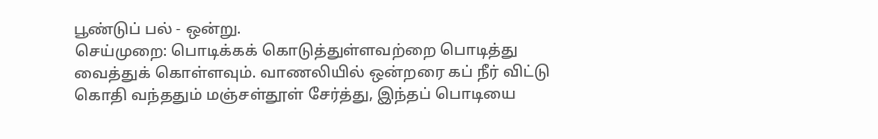பூண்டுப் பல் - ஒன்று.
செய்முறை: பொடிக்கக் கொடுத்துள்ளவற்றை பொடித்து வைத்துக் கொள்ளவும். வாணலியில் ஒன்றரை கப் நீர் விட்டு கொதி வந்ததும் மஞ்சள்தூள் சேர்த்து, இந்தப் பொடியை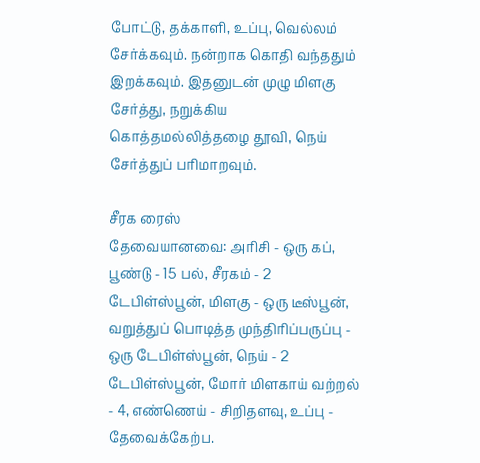போட்டு, தக்காளி, உப்பு, வெல்லம் சேர்க்கவும். நன்றாக கொதி வந்ததும் இறக்கவும். இதனுடன் முழு மிளகு சேர்த்து, நறுக்கிய கொத்தமல்லித்தழை தூவி, நெய் சேர்த்துப் பரிமாறவும்.

சீரக ரைஸ்
தேவையானவை: அரிசி - ஒரு கப், பூண்டு - 15 பல், சீரகம் - 2 டேபிள்ஸ்பூன், மிளகு - ஒரு டீஸ்பூன், வறுத்துப் பொடித்த முந்திரிப்பருப்பு - ஒரு டேபிள்ஸ்பூன், நெய் - 2 டேபிள்ஸ்பூன், மோர் மிளகாய் வற்றல் - 4, எண்ணெய் - சிறிதளவு, உப்பு - தேவைக்கேற்ப.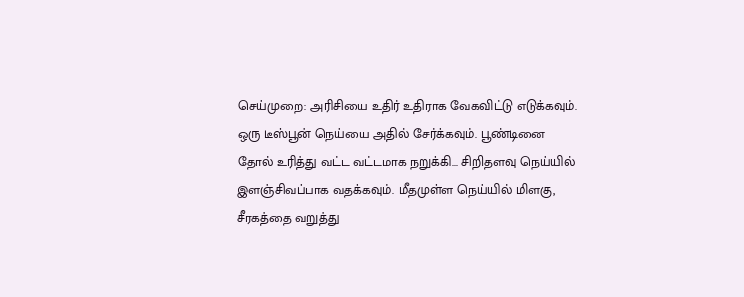செய்முறை: அரிசியை உதிர் உதிராக வேகவிட்டு எடுக்கவும். ஒரு டீஸ்பூன் நெய்யை அதில் சேர்க்கவும். பூண்டினை தோல் உரித்து வட்ட வட்டமாக நறுக்கி... சிறிதளவு நெய்யில்  இளஞ்சிவப்பாக வதக்கவும். மீதமுள்ள நெய்யில் மிளகு, சீரகத்தை வறுத்து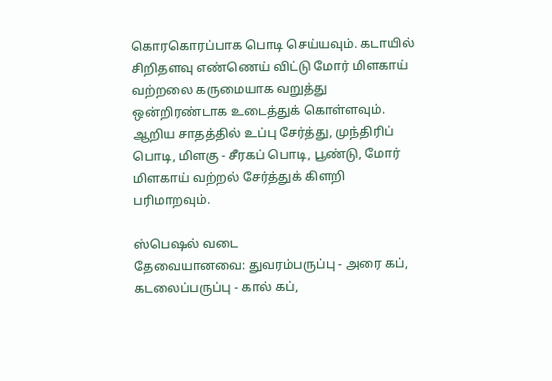கொரகொரப்பாக பொடி செய்யவும். கடாயில் சிறிதளவு எண்ணெய் விட்டு மோர் மிளகாய் வற்றலை கருமையாக வறுத்து ஒன்றிரண்டாக உடைத்துக் கொள்ளவும். ஆறிய சாதத்தில் உப்பு சேர்த்து, முந்திரிப் பொடி, மிளகு - சீரகப் பொடி, பூண்டு, மோர் மிளகாய் வற்றல் சேர்த்துக் கிளறி பரிமாறவும்.

ஸ்பெஷல் வடை
தேவையானவை: துவரம்பருப்பு - அரை கப், கடலைப்பருப்பு - கால் கப்,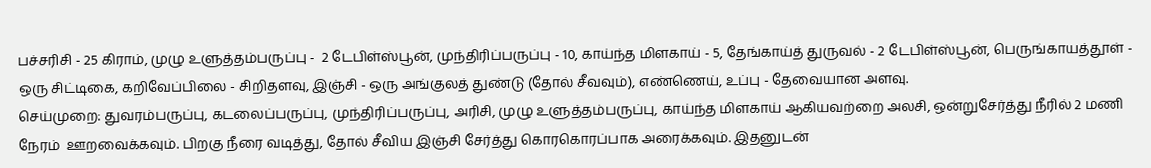பச்சரிசி - 25 கிராம், முழு உளுத்தம்பருப்பு -  2 டேபிள்ஸ்பூன், முந்திரிப்பருப்பு - 10, காய்ந்த மிளகாய் - 5, தேங்காய்த் துருவல் - 2 டேபிள்ஸ்பூன், பெருங்காயத்தூள் - ஒரு சிட்டிகை, கறிவேப்பிலை - சிறிதளவு, இஞ்சி - ஒரு அங்குலத் துண்டு (தோல் சீவவும்), எண்ணெய், உப்பு - தேவையான அளவு.
செய்முறை: துவரம்பருப்பு, கடலைப்பருப்பு, முந்திரிப்பருப்பு, அரிசி, முழு உளுத்தம்பருப்பு, காய்ந்த மிளகாய் ஆகியவற்றை அலசி, ஒன்றுசேர்த்து நீரில் 2 மணி நேரம்  ஊறவைக்கவும். பிறகு நீரை வடித்து, தோல் சீவிய இஞ்சி சேர்த்து கொரகொரப்பாக அரைக்கவும். இதனுடன்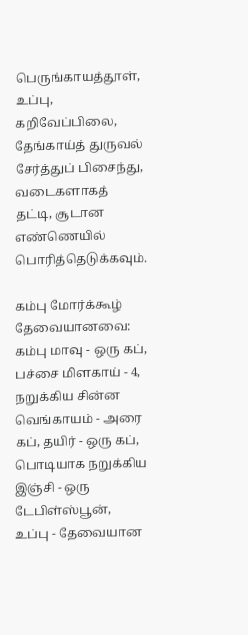பெருங்காயத்தூள், உப்பு, கறிவேப்பிலை, தேங்காய்த் துருவல் சேர்த்துப் பிசைந்து, வடைகளாகத் தட்டி, சூடான எண்ணெயில் பொரித்தெடுக்கவும்.

கம்பு மோர்க்கூழ்
தேவையானவை: கம்பு மாவு - ஒரு கப், பச்சை மிளகாய் - 4, நறுக்கிய சின்ன வெங்காயம் - அரை கப், தயிர் - ஒரு கப், பொடியாக நறுக்கிய இஞ்சி - ஒரு டேபிள்ஸ்பூன், உப்பு - தேவையான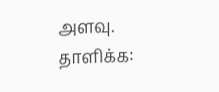அளவு.
தாளிக்க: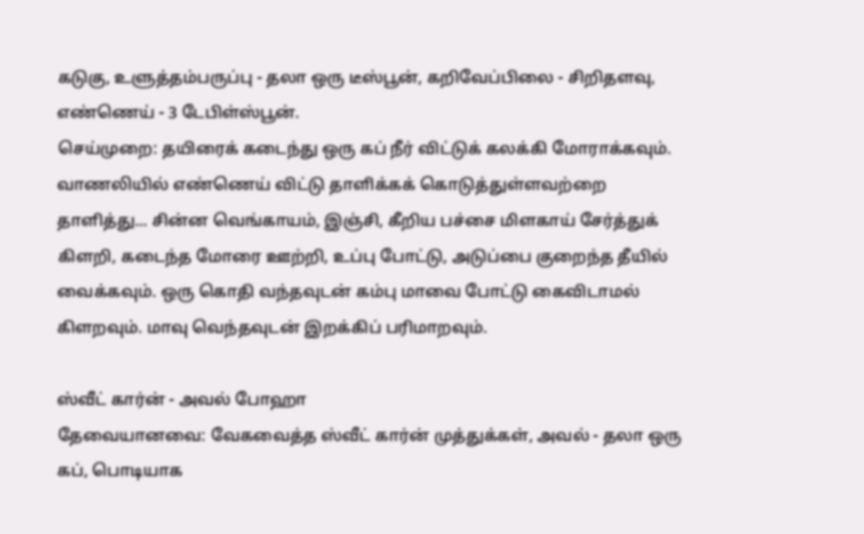கடுகு, உளுத்தம்பருப்பு - தலா ஒரு டீஸ்பூன், கறிவேப்பிலை - சிறிதளவு, எண்ணெய் - 3 டேபிள்ஸ்பூன்.
செய்முறை: தயிரைக் கடைந்து ஒரு கப் நீர் விட்டுக் கலக்கி மோராக்கவும். வாணலியில் எண்ணெய் விட்டு தாளிக்கக் கொடுத்துள்ளவற்றை தாளித்து... சின்ன வெங்காயம், இஞ்சி, கீறிய பச்சை மிளகாய் சேர்த்துக் கிளறி, கடைந்த மோரை ஊற்றி, உப்பு போட்டு, அடுப்பை குறைந்த தீயில் வைக்கவும். ஒரு கொதி வந்தவுடன் கம்பு மாவை போட்டு கைவிடாமல் கிளறவும். மாவு வெந்தவுடன் இறக்கிப் பரிமாறவும்.

ஸ்வீட் கார்ன் - அவல் போஹா
தேவையானவை: வேகவைத்த ஸ்வீட் கார்ன் முத்துக்கள், அவல் - தலா ஒரு கப், பொடியாக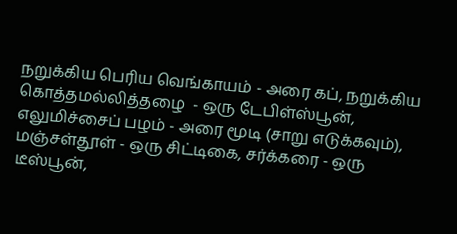நறுக்கிய பெரிய வெங்காயம் - அரை கப், நறுக்கிய கொத்தமல்லித்தழை  - ஒரு டேபிள்ஸ்பூன், எலுமிச்சைப் பழம் - அரை மூடி (சாறு எடுக்கவும்), மஞ்சள்தூள் - ஒரு சிட்டிகை, சர்க்கரை - ஒரு டீஸ்பூன்,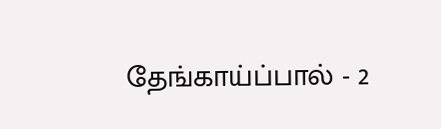தேங்காய்ப்பால் - 2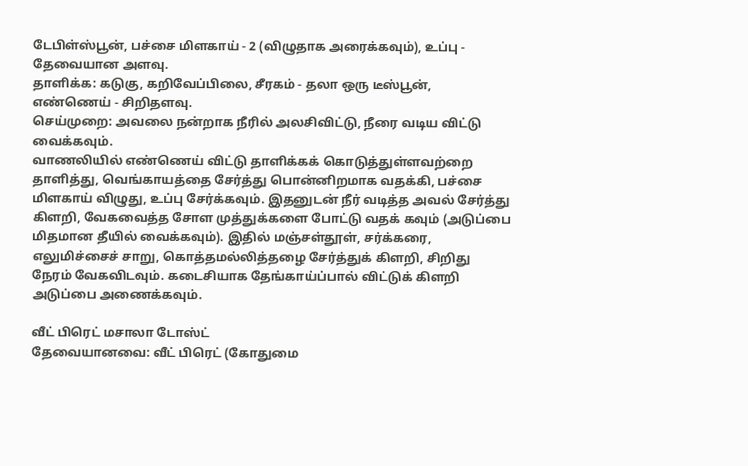டேபிள்ஸ்பூன், பச்சை மிளகாய் - 2 (விழுதாக அரைக்கவும்), உப்பு - தேவையான அளவு.
தாளிக்க: கடுகு, கறிவேப்பிலை, சீரகம் - தலா ஒரு டீஸ்பூன், எண்ணெய் - சிறிதளவு.
செய்முறை: அவலை நன்றாக நீரில் அலசிவிட்டு, நீரை வடிய விட்டு வைக்கவும்.
வாணலியில் எண்ணெய் விட்டு தாளிக்கக் கொடுத்துள்ளவற்றை தாளித்து, வெங்காயத்தை சேர்த்து பொன்னிறமாக வதக்கி, பச்சை மிளகாய் விழுது, உப்பு சேர்க்கவும். இதனுடன் நீர் வடித்த அவல் சேர்த்து கிளறி, வேகவைத்த சோள முத்துக்களை போட்டு வதக் கவும் (அடுப்பை மிதமான தீயில் வைக்கவும்). இதில் மஞ்சள்தூள், சர்க்கரை, எலுமிச்சைச் சாறு, கொத்தமல்லித்தழை சேர்த்துக் கிளறி, சிறிது நேரம் வேகவிடவும். கடைசியாக தேங்காய்ப்பால் விட்டுக் கிளறி அடுப்பை அணைக்கவும்.

வீட் பிரெட் மசாலா டோஸ்ட்
தேவையானவை: வீட் பிரெட் (கோதுமை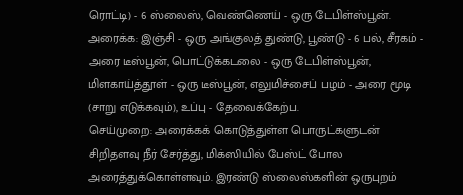ரொட்டி) - 6 ஸ்லைஸ், வெண்ணெய் - ஒரு டேபிள்ஸ்பூன்.
அரைக்க: இஞ்சி - ஒரு அங்குலத் துண்டு, பூண்டு - 6 பல், சீரகம் - அரை டீஸ்பூன், பொட்டுக்கடலை - ஒரு டேபிள்ஸ்பூன், மிளகாய்த்தூள் - ஒரு டீஸ்பூன், எலுமிச்சைப் பழம் - அரை மூடி (சாறு எடுக்கவும்), உப்பு - தேவைக்கேற்ப.
செய்முறை: அரைக்கக் கொடுத்துள்ள பொருட்களுடன் சிறிதளவு நீர் சேர்த்து, மிக்ஸியில் பேஸ்ட் போல அரைத்துக்கொள்ளவும். இரண்டு ஸ்லைஸ்களின் ஒருபுறம்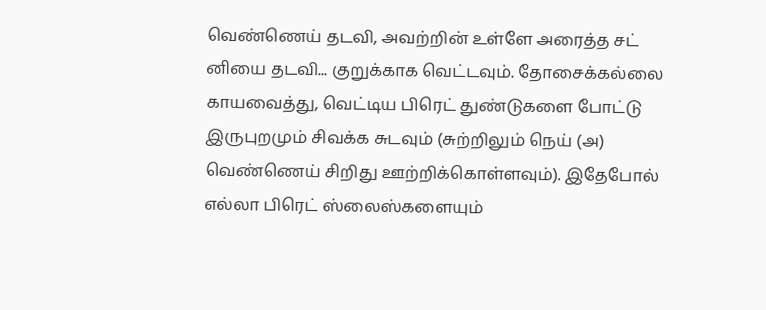வெண்ணெய் தடவி, அவற்றின் உள்ளே அரைத்த சட் னியை தடவி... குறுக்காக வெட்டவும். தோசைக்கல்லை காயவைத்து, வெட்டிய பிரெட் துண்டுகளை போட்டு இருபுறமும் சிவக்க சுடவும் (சுற்றிலும் நெய் (அ) வெண்ணெய் சிறிது ஊற்றிக்கொள்ளவும்). இதேபோல் எல்லா பிரெட் ஸ்லைஸ்களையும்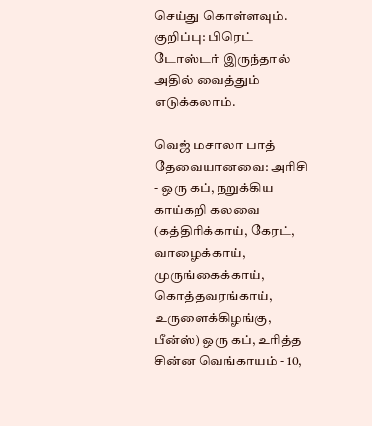செய்து கொள்ளவும்.
குறிப்பு: பிரெட் டோஸ்டர் இருந்தால் அதில் வைத்தும் எடுக்கலாம்.

வெஜ் மசாலா பாத்
தேவையானவை: அரிசி - ஒரு கப், நறுக்கிய காய்கறி கலவை (கத்திரிக்காய், கேரட், வாழைக்காய், முருங்கைக்காய், கொத்தவரங்காய், உருளைக்கிழங்கு, பீன்ஸ்) ஒரு கப், உரித்த சின்ன வெங்காயம் - 10,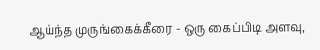ஆய்ந்த முருங்கைக்கீரை - ஒரு கைப்பிடி அளவு,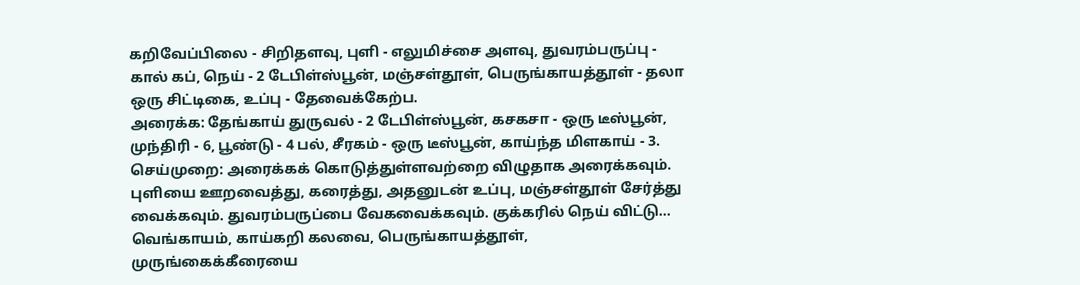கறிவேப்பிலை - சிறிதளவு, புளி - எலுமிச்சை அளவு, துவரம்பருப்பு - கால் கப், நெய் - 2 டேபிள்ஸ்பூன், மஞ்சள்தூள், பெருங்காயத்தூள் - தலா ஒரு சிட்டிகை, உப்பு - தேவைக்கேற்ப.
அரைக்க: தேங்காய் துருவல் - 2 டேபிள்ஸ்பூன், கசகசா - ஒரு டீஸ்பூன், முந்திரி - 6, பூண்டு - 4 பல், சீரகம் - ஒரு டீஸ்பூன், காய்ந்த மிளகாய் - 3.
செய்முறை: அரைக்கக் கொடுத்துள்ளவற்றை விழுதாக அரைக்கவும். புளியை ஊறவைத்து, கரைத்து, அதனுடன் உப்பு, மஞ்சள்தூள் சேர்த்து வைக்கவும். துவரம்பருப்பை வேகவைக்கவும். குக்கரில் நெய் விட்டு... வெங்காயம், காய்கறி கலவை, பெருங்காயத்தூள், முருங்கைக்கீரையை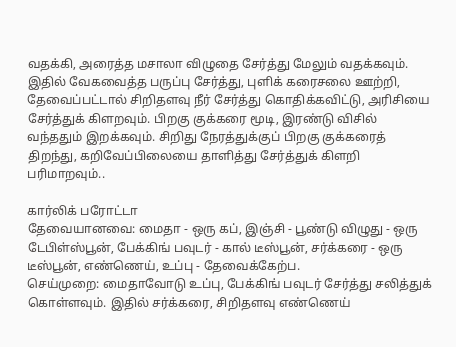வதக்கி, அரைத்த மசாலா விழுதை சேர்த்து மேலும் வதக்கவும். இதில் வேகவைத்த பருப்பு சேர்த்து, புளிக் கரைசலை ஊற்றி, தேவைப்பட்டால் சிறிதளவு நீர் சேர்த்து கொதிக்கவிட்டு, அரிசியை சேர்த்துக் கிளறவும். பிறகு குக்கரை மூடி, இரண்டு விசில் வந்ததும் இறக்கவும். சிறிது நேரத்துக்குப் பிறகு குக்கரைத் திறந்து, கறிவேப்பிலையை தாளித்து சேர்த்துக் கிளறி பரிமாறவும்..

கார்லிக் பரோட்டா
தேவையானவை: மைதா - ஒரு கப், இஞ்சி - பூண்டு விழுது - ஒரு டேபிள்ஸ்பூன், பேக்கிங் பவுடர் - கால் டீஸ்பூன், சர்க்கரை - ஒரு டீஸ்பூன், எண்ணெய், உப்பு - தேவைக்கேற்ப.
செய்முறை: மைதாவோடு உப்பு, பேக்கிங் பவுடர் சேர்த்து சலித்துக் கொள்ளவும். இதில் சர்க்கரை, சிறிதளவு எண்ணெய்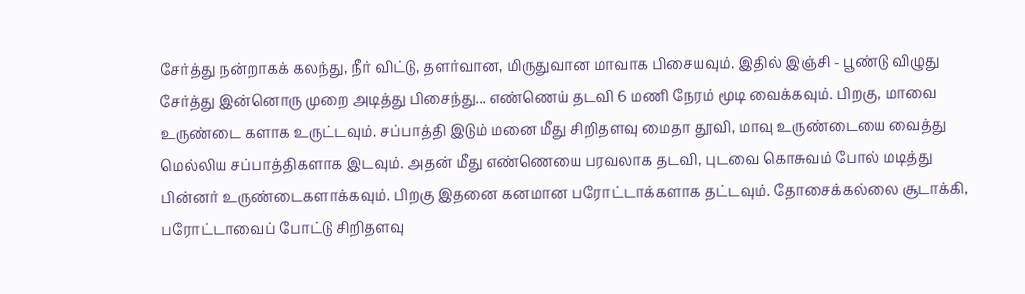சேர்த்து நன்றாகக் கலந்து, நீர் விட்டு, தளர்வான, மிருதுவான மாவாக பிசையவும். இதில் இஞ்சி - பூண்டு விழுது சேர்த்து இன்னொரு முறை அடித்து பிசைந்து... எண்ணெய் தடவி 6 மணி நேரம் மூடி வைக்கவும். பிறகு, மாவை உருண்டை களாக உருட்டவும். சப்பாத்தி இடும் மனை மீது சிறிதளவு மைதா தூவி, மாவு உருண்டையை வைத்து மெல்லிய சப்பாத்திகளாக இடவும். அதன் மீது எண்ணெயை பரவலாக தடவி, புடவை கொசுவம் போல் மடித்து பின்னர் உருண்டைகளாக்கவும். பிறகு இதனை கனமான பரோட்டாக்களாக தட்டவும். தோசைக்கல்லை சூடாக்கி, பரோட்டாவைப் போட்டு சிறிதளவு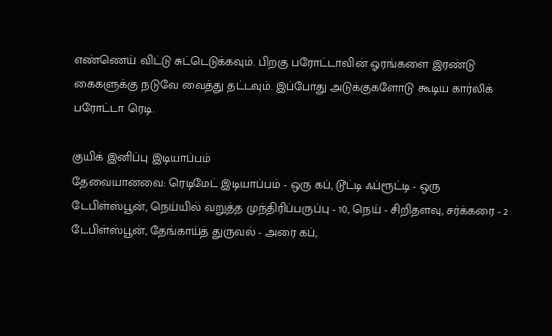எண்ணெய் விட்டு சுட்டெடுக்கவும். பிறகு பரோட்டாவின் ஓரங்களை இரண்டு கைகளுக்கு நடுவே வைத்து தட்டவும். இப்போது அடுக்குகளோடு கூடிய கார்லிக் பரோட்டா ரெடி.

குயிக் இனிப்பு இடியாப்பம்
தேவையானவை: ரெடிமேட் இடியாப்பம் - ஒரு கப், டூட்டி ஃப்ரூட்டி - ஒரு டேபிள்ஸ்பூன், நெய்யில் வறுத்த முந்திரிப்பருப்பு - 10, நெய் - சிறிதளவு, சர்க்கரை - 2 டேபிள்ஸ்பூன், தேங்காய்த் துருவல் - அரை கப்,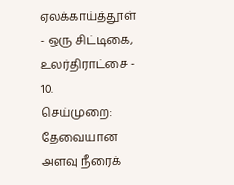ஏலக்காய்த்தூள் - ஒரு சிட்டிகை, உலர்திராட்சை - 10.
செய்முறை: தேவையான அளவு நீரைக்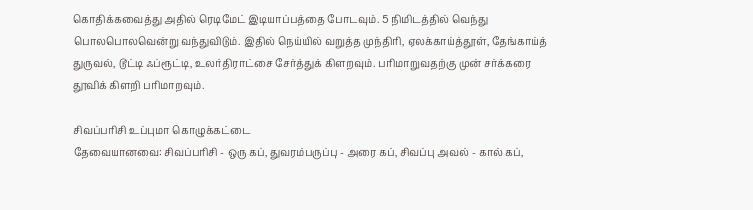கொதிக்கவைத்து அதில் ரெடிமேட் இடியாப்பத்தை போடவும். 5 நிமிடத்தில் வெந்து பொலபொலவென்று வந்துவிடும். இதில் நெய்யில் வறுத்த முந்திரி, ஏலக்காய்த்தூள், தேங்காய்த் துருவல், டூட்டி ஃப்ரூட்டி, உலர்திராட்சை சேர்த்துக் கிளறவும். பரிமாறுவதற்கு முன் சர்க்கரை தூவிக் கிளறி பரிமாறவும்.

சிவப்பரிசி உப்புமா கொழுக்கட்டை
தேவையானவை: சிவப்பரிசி - ஒரு கப், துவரம்பருப்பு - அரை கப், சிவப்பு அவல் - கால் கப்,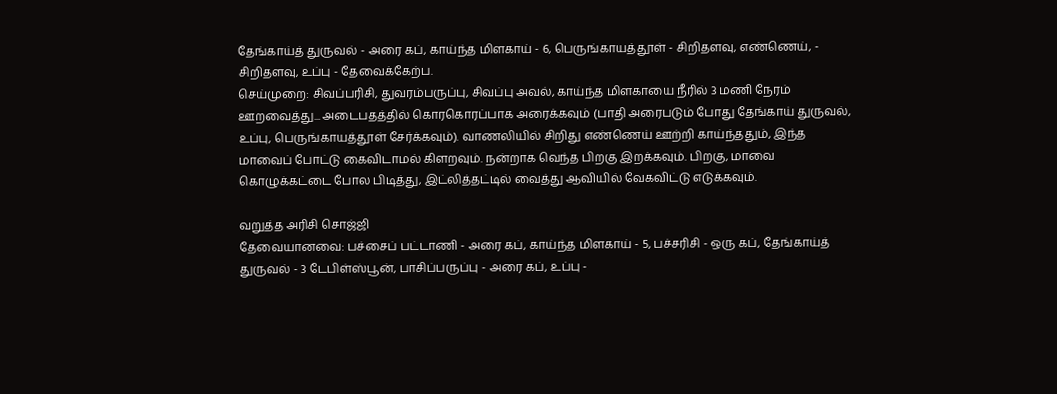தேங்காய்த் துருவல் - அரை கப், காய்ந்த மிளகாய் - 6, பெருங்காயத்தூள் - சிறிதளவு, எண்ணெய், - சிறிதளவு, உப்பு - தேவைக்கேற்ப.
செய்முறை: சிவப்பரிசி, துவரம்பருப்பு, சிவப்பு அவல், காய்ந்த மிளகாயை நீரில் 3 மணி நேரம் ஊறவைத்து... அடைபதத்தில் கொரகொரப்பாக அரைக்கவும் (பாதி அரைபடும் போது தேங்காய் துருவல், உப்பு, பெருங்காயத்தூள் சேர்க்கவும்). வாணலியில் சிறிது எண்ணெய் ஊற்றி காய்ந்ததும், இந்த  மாவைப் போட்டு கைவிடாமல் கிளறவும். நன்றாக வெந்த பிறகு இறக்கவும். பிறகு, மாவை கொழுக்கட்டை போல பிடித்து, இட்லித்தட்டில் வைத்து ஆவியில் வேகவிட்டு எடுக்கவும்.

வறுத்த அரிசி சொஜ்ஜி
தேவையானவை: பச்சைப் பட்டாணி - அரை கப், காய்ந்த மிளகாய் - 5, பச்சரிசி - ஒரு கப், தேங்காய்த் துருவல் - 3 டேபிள்ஸ்பூன், பாசிப்பருப்பு - அரை கப், உப்பு -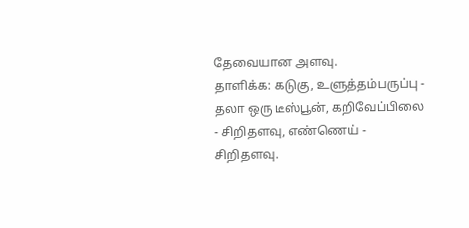தேவையான அளவு.
தாளிக்க: கடுகு, உளுத்தம்பருப்பு - தலா ஒரு டீஸ்பூன், கறிவேப்பிலை - சிறிதளவு, எண்ணெய் - சிறிதளவு.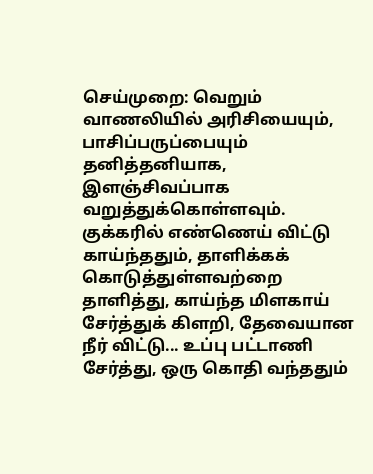செய்முறை: வெறும் வாணலியில் அரிசியையும், பாசிப்பருப்பையும் தனித்தனியாக, இளஞ்சிவப்பாக வறுத்துக்கொள்ளவும். குக்கரில் எண்ணெய் விட்டு காய்ந்ததும், தாளிக்கக் கொடுத்துள்ளவற்றை தாளித்து, காய்ந்த மிளகாய் சேர்த்துக் கிளறி, தேவையான நீர் விட்டு... உப்பு பட்டாணி சேர்த்து, ஒரு கொதி வந்ததும்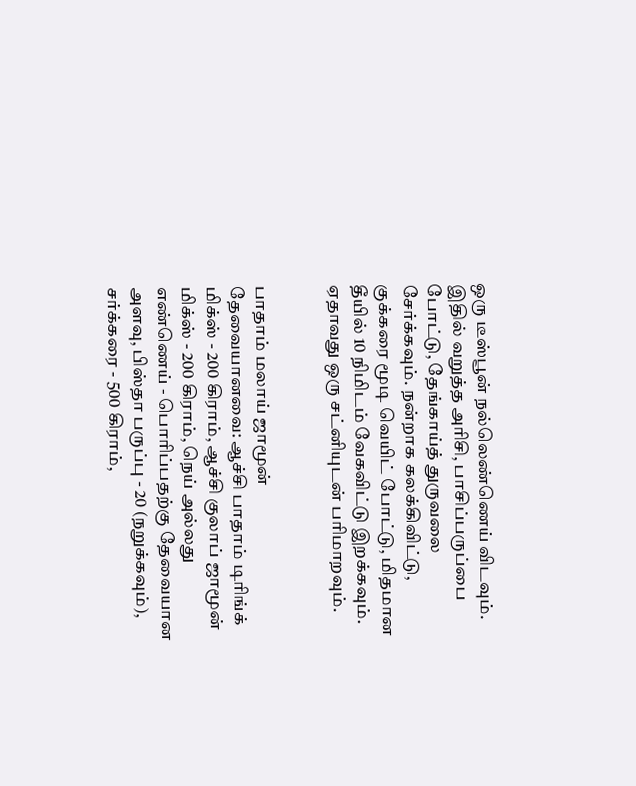ஒரு டீஸ்பூன் நல்லெண்ணெய் விடவும். இதில் வறுத்த அரிசி, பாசிப்பருப்பை போட்டு, தேங்காய்த் துருவலை சேர்க்கவும். நன்றாக கலக்கிவிட்டு, குக்கரை மூடி வெயிட் போட்டு, மிதமான தீயில் 10 நிமிடம் வேகவிட்டு இறக்கவும். ஏதாவது ஒரு சட்னியுடன் பரிமாறவும்.


பாதாம் மலாய் ஜாமூன்
தேவையானவை: ஆச்சி பாதாம் டிரிங்க் மிக்ஸ் - 200 கிராம், ஆச்சி குலாப் ஜாமூன் மிக்ஸ் - 200 கிராம், நெய் அல்லது எண்ணெய் - பொரிப்பதற்கு தேவையான அளவு, பிஸ்தா பருப்பு - 20 (நறுக்கவும்), சர்க்கரை - 500 கிராம்,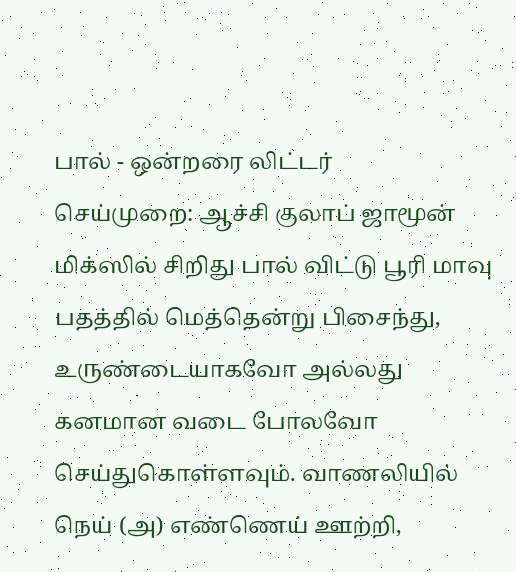பால் - ஒன்றரை லிட்டர்
செய்முறை: ஆச்சி குலாப் ஜாமூன் மிக்ஸில் சிறிது பால் விட்டு பூரி மாவு பதத்தில் மெத்தென்று பிசைந்து, உருண்டையாகவோ அல்லது கனமான வடை போலவோ செய்துகொள்ளவும். வாணலியில் நெய் (அ) எண்ணெய் ஊற்றி,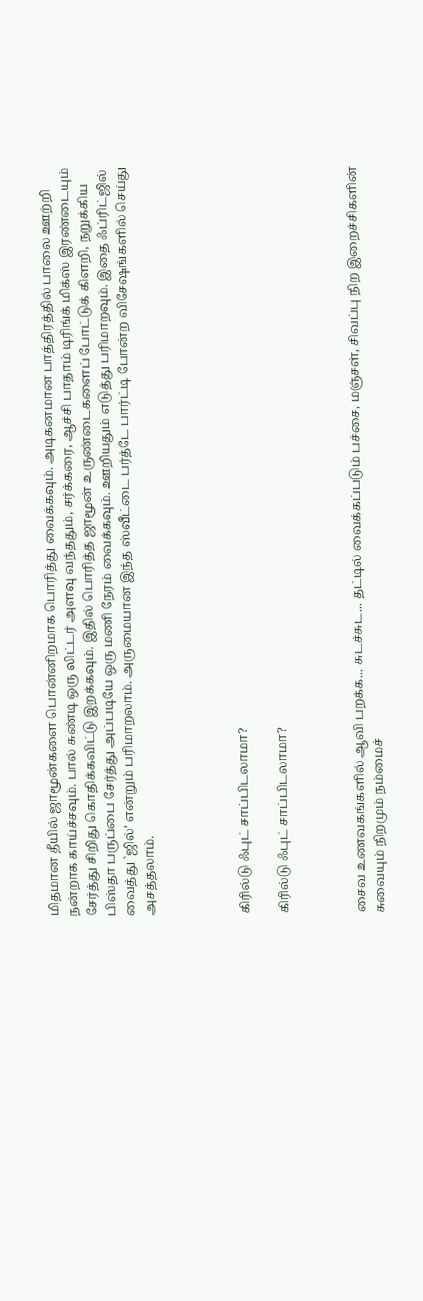மிதமான தீயில் ஜாமூன்களை பொன்னிறமாக பொரித்து வைக்கவும். அடிகனமான பாத்திரத்தில் பாலை ஊற்றி நன்றாக காய்ச்சவும். பால் சுண்டி ஒரு லிட்டர் அளவு வந்ததும், சர்க்கரை, ஆச்சி பாதாம் டிரிங்க் மிக்ஸ் இரண்டையும் சேர்த்து சிறிது கொதிக்கவிட்டு இறக்கவும். இதில் பொரித்த ஜாமூன் உருண்டைகளைப் போட்டுக் கிளறி, நறுக்கிய பிஸ்தா பருப்பை சேர்த்து அப்படியே ஒரு மணி நேரம் வைக்கவும். ஊறியதும் எடுத்து பரிமாறவும். இதை ஃப்ரிட்ஜில் வைத்து `ஜில்’ என்றும் பரிமாறலாம். அருமையான இந்த ஸ்வீட்டை பர்த்டே பார்ட்டி போன்ற விசேஷங்களில் செய்து அசத்தலாம்.




கிரில்டு ஃபுட் சாப்பிடலாமா?

கிரில்டு ஃபுட் சாப்பிடலாமா?



சைவ உணவகங்களில் ஆவி பறக்க... சுடச்சுட... தட்டில் வைக்கப்படும் பச்சை, மஞ்சள், சிவப்பு நிற இறைச்சிகளின் சுவையும் நிறமும் நம்மைச்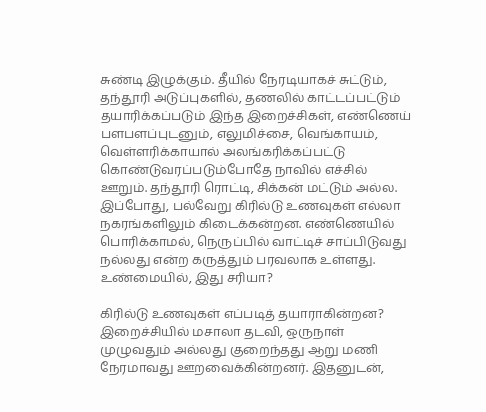சுண்டி இழுக்கும். தீயில் நேரடியாகச் சுட்டும், தந்தூரி அடுப்புகளில், தணலில் காட்டப்பட்டும் தயாரிக்கப்படும் இந்த இறைச்சிகள், எண்ணெய் பளபளப்புடனும், எலுமிச்சை, வெங்காயம், வெள்ளரிக்காயால் அலங்கரிக்கப்பட்டு கொண்டுவரப்படும்போதே நாவில் எச்சில் ஊறும். தந்தூரி ரொட்டி, சிக்கன் மட்டும் அல்ல. இப்போது, பல்வேறு கிரில்டு உணவுகள் எல்லா நகரங்களிலும் கிடைக்கன்றன. எண்ணெயில் பொரிக்காமல், நெருப்பில் வாட்டிச் சாப்பிடுவது நல்லது என்ற கருத்தும் பரவலாக உள்ளது. உண்மையில், இது சரியா?

கிரில்டு உணவுகள் எப்படித் தயாராகின்றன?
இறைச்சியில் மசாலா தடவி, ஒருநாள் முழுவதும் அல்லது குறைந்தது ஆறு மணி நேரமாவது ஊறவைக்கின்றனர். இதனுடன்,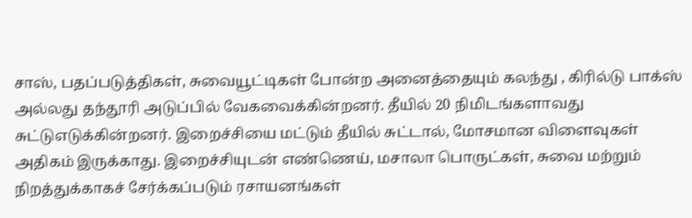சாஸ், பதப்படுத்திகள், சுவையூட்டிகள் போன்ற அனைத்தையும் கலந்து , கிரில்டு பாக்ஸ் அல்லது தந்தூரி அடுப்பில் வேகவைக்கின்றனர். தீயில் 20 நிமிடங்களாவது சுட்டுஎடுக்கின்றனர். இறைச்சியை மட்டும் தீயில் சுட்டால், மோசமான விளைவுகள் அதிகம் இருக்காது. இறைச்சியுடன் எண்ணெய், மசாலா பொருட்கள், சுவை மற்றும் நிறத்துக்காகச் சேர்க்கப்படும் ரசாயனங்கள்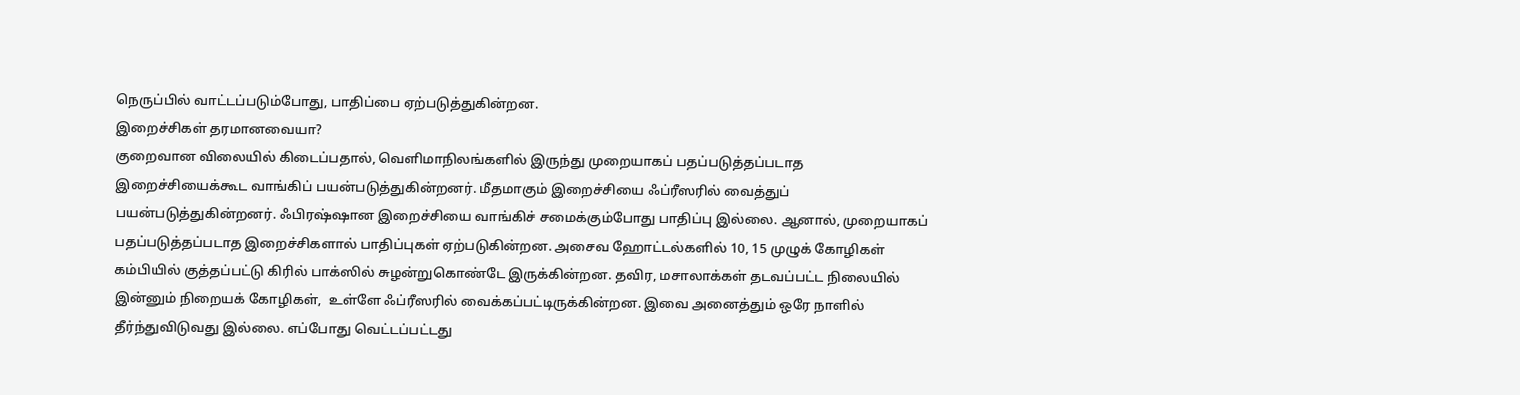நெருப்பில் வாட்டப்படும்போது, பாதிப்பை ஏற்படுத்துகின்றன.
இறைச்சிகள் தரமானவையா?
குறைவான விலையில் கிடைப்பதால், வெளிமாநிலங்களில் இருந்து முறையாகப் பதப்படுத்தப்படாத இறைச்சியைக்கூட வாங்கிப் பயன்படுத்துகின்றனர். மீதமாகும் இறைச்சியை ஃப்ரீஸரில் வைத்துப் பயன்படுத்துகின்றனர். ஃபிரஷ்ஷான இறைச்சியை வாங்கிச் சமைக்கும்போது பாதிப்பு இல்லை. ஆனால், முறையாகப் பதப்படுத்தப்படாத இறைச்சிகளால் பாதிப்புகள் ஏற்படுகின்றன. அசைவ ஹோட்டல்களில் 10, 15 முழுக் கோழிகள் கம்பியில் குத்தப்பட்டு கிரில் பாக்ஸில் சுழன்றுகொண்டே இருக்கின்றன. தவிர, மசாலாக்கள் தடவப்பட்ட நிலையில் இன்னும் நிறையக் கோழிகள்,  உள்ளே ஃப்ரீஸரில் வைக்கப்பட்டிருக்கின்றன. இவை அனைத்தும் ஒரே நாளில் தீர்ந்துவிடுவது இல்லை. எப்போது வெட்டப்பட்டது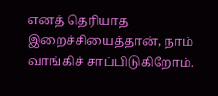எனத் தெரியாத இறைச்சியைத்தான், நாம் வாங்கிச் சாப்பிடுகிறோம்.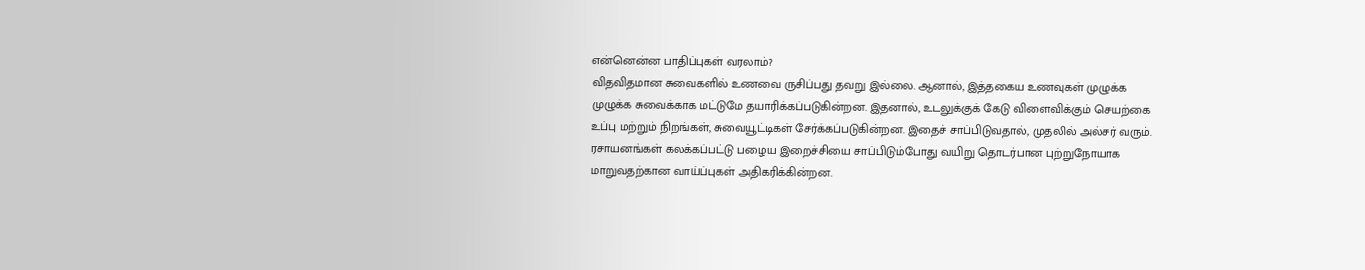என்னென்ன பாதிப்புகள் வரலாம்?
விதவிதமான சுவைகளில் உணவை ருசிப்பது தவறு இல்லை. ஆனால், இத்தகைய உணவுகள் முழுக்க முழுக்க சுவைக்காக மட்டுமே தயாரிக்கப்படுகின்றன. இதனால், உடலுக்குக் கேடு விளைவிக்கும் செயற்கை உப்பு மற்றும் நிறங்கள், சுவையூட்டிகள் சேர்க்கப்படுகின்றன. இதைச் சாப்பிடுவதால், முதலில் அல்சர் வரும். ரசாயனங்கள் கலக்கப்பட்டு பழைய இறைச்சியை சாப்பிடும்போது வயிறு தொடர்பான புற்றுநோயாக மாறுவதற்கான வாய்ப்புகள் அதிகரிக்கின்றன.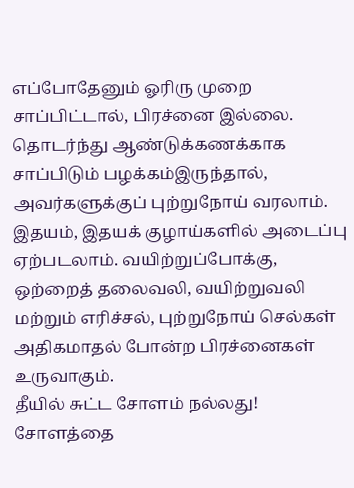எப்போதேனும் ஓரிரு முறை சாப்பிட்டால், பிரச்னை இல்லை. தொடர்ந்து ஆண்டுக்கணக்காக சாப்பிடும் பழக்கம்இருந்தால், அவர்களுக்குப் புற்றுநோய் வரலாம். இதயம், இதயக் குழாய்களில் அடைப்பு ஏற்படலாம். வயிற்றுப்போக்கு, ஒற்றைத் தலைவலி, வயிற்றுவலி மற்றும் எரிச்சல், புற்றுநோய் செல்கள் அதிகமாதல் போன்ற பிரச்னைகள் உருவாகும்.
தீயில் சுட்ட சோளம் நல்லது!
சோளத்தை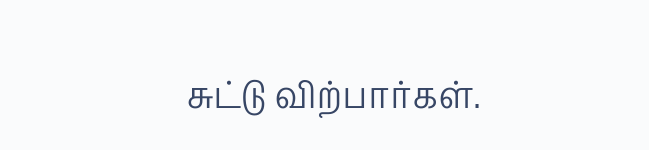சுட்டு விற்பார்கள்.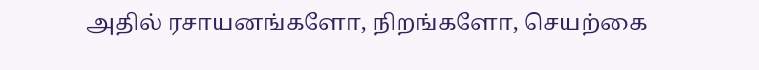அதில் ரசாயனங்களோ, நிறங்களோ, செயற்கை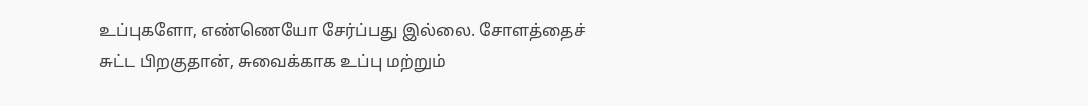உப்புகளோ, எண்ணெயோ சேர்ப்பது இல்லை. சோளத்தைச் சுட்ட பிறகுதான், சுவைக்காக உப்பு மற்றும்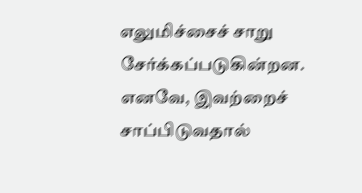எலுமிச்சைச் சாறு சேர்க்கப்படுகின்றன. எனவே, இவற்றைச் சாப்பிடுவதால்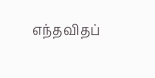எந்தவிதப்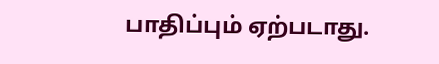பாதிப்பும் ஏற்படாது.